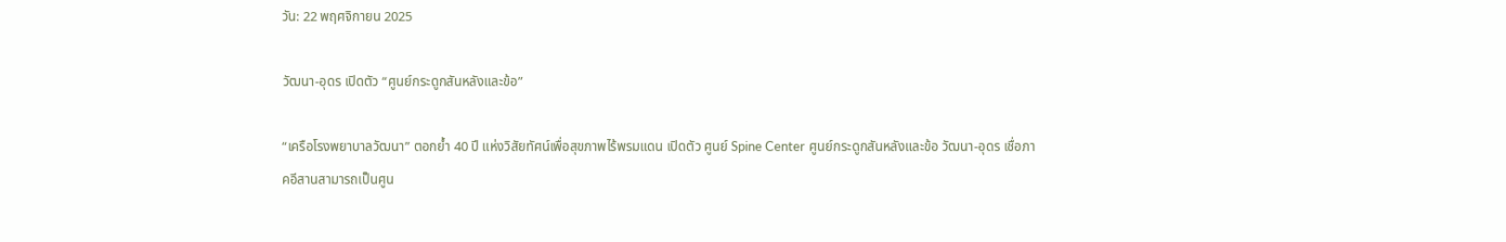วัน: 22 พฤศจิกายน 2025

วัฒนา-อุดร เปิดตัว “ศูนย์กระดูกสันหลังและข้อ”

“เครือโรงพยาบาลวัฒนา” ตอกย้ำ 40 ปี แห่งวิสัยทัศน์เพื่อสุขภาพไร้พรมแดน เปิดตัว ศูนย์ Spine Center ศูนย์กระดูกสันหลังและข้อ วัฒนา-อุดร เชื่อภาคอีสานสามารถเป็นศูน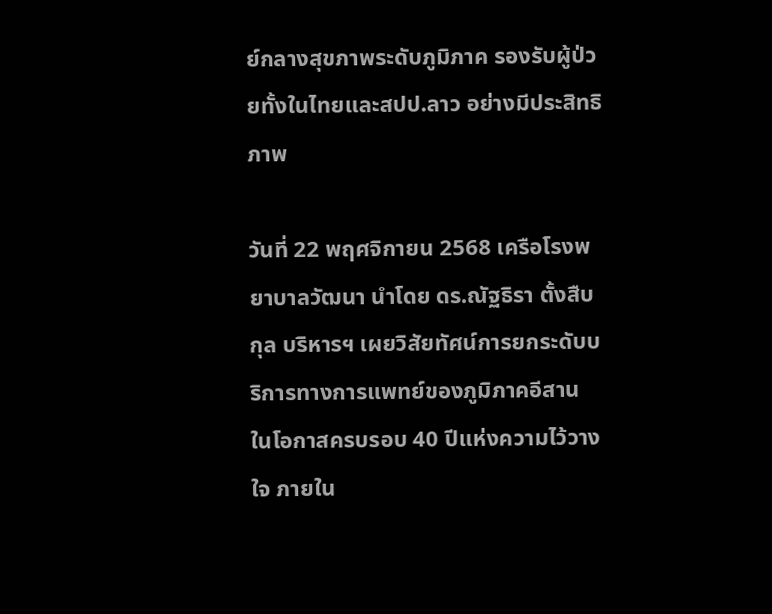ย์กลางสุขภาพระดับภูมิภาค รองรับผู้ป่วยทั้งในไทยและสปป.ลาว อย่างมีประสิทธิภาพ

วันที่ 22 พฤศจิกายน 2568 เครือโรงพยาบาลวัฒนา นำโดย ดร.ณัฐธิรา ตั้งสืบกุล บริหารฯ เผยวิสัยทัศน์การยกระดับบริการทางการแพทย์ของภูมิภาคอีสาน ในโอกาสครบรอบ 40 ปีแห่งความไว้วางใจ ภายใน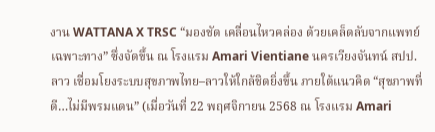งาน WATTANA X TRSC “มองชัด เคลื่อนไหวคล่อง ด้วยเคล็ดลับจากแพทย์เฉพาะทาง” ซึ่งจัดขึ้น ณ โรงแรม Amari Vientiane นครเวียงจันทน์ สปป.ลาว เชื่อมโยงระบบสุขภาพไทย–ลาวให้ใกล้ชิดยิ่งขึ้น ภายใต้แนวคิด “สุขภาพที่ดี…ไม่มีพรมแดน” (เมื่อวันที่ 22 พฤศจิกายน 2568 ณ โรงแรม Amari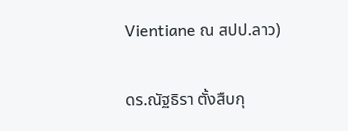Vientiane ณ สปป.ลาว)

ดร.ณัฐธิรา ตั้งสืบกุ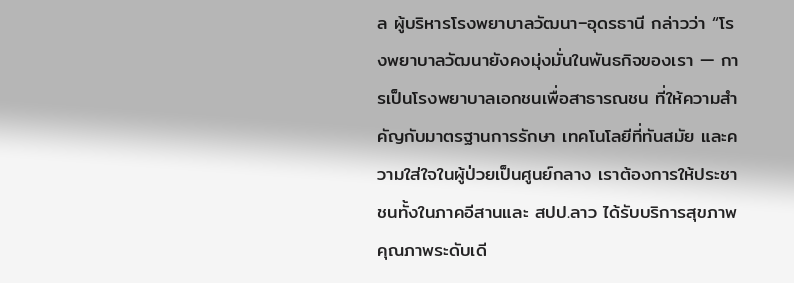ล ผู้บริหารโรงพยาบาลวัฒนา–อุดรธานี กล่าวว่า “โรงพยาบาลวัฒนายังคงมุ่งมั่นในพันธกิจของเรา — การเป็นโรงพยาบาลเอกชนเพื่อสาธารณชน ที่ให้ความสำคัญกับมาตรฐานการรักษา เทคโนโลยีที่ทันสมัย และความใส่ใจในผู้ป่วยเป็นศูนย์กลาง เราต้องการให้ประชาชนทั้งในภาคอีสานและ สปป.ลาว ได้รับบริการสุขภาพคุณภาพระดับเดี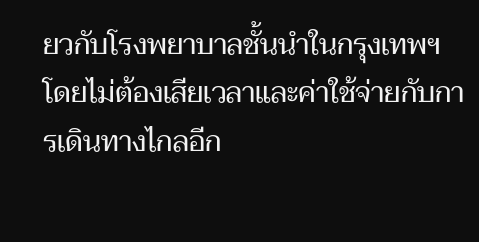ยวกับโรงพยาบาลชั้นนำในกรุงเทพฯ โดยไม่ต้องเสียเวลาและค่าใช้จ่ายกับการเดินทางไกลอีก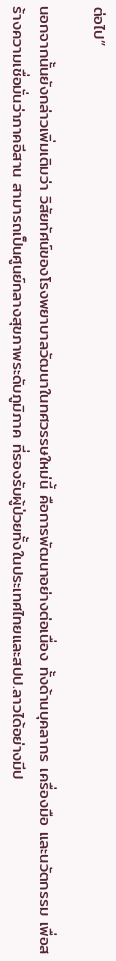ต่อไป”

นอกจากนั้นยังกล่าวเพิ่มเติมว่า วิสัยทัศน์ของโรงพยาบาลวัฒนาในทศวรรษใหม่นี้ คือการพัฒนาอย่างต่อเนื่อง ทั้งด้านบุคลากร เครื่องมือ และนวัตกรรม เพื่อสร้างความเชื่อมั่นว่าภาคอีสาน สามารถเป็นศูนย์กลางสุขภาพระดับภูมิภาค ที่รองรับผู้ป่วยทั้งในประเทศไทยและสปป.ลาวได้อย่างมีป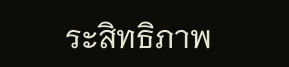ระสิทธิภาพ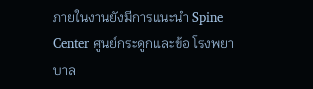ภายในงานยังมีการแนะนำ Spine Center ศูนย์กระดูกและข้อ โรงพยาบาล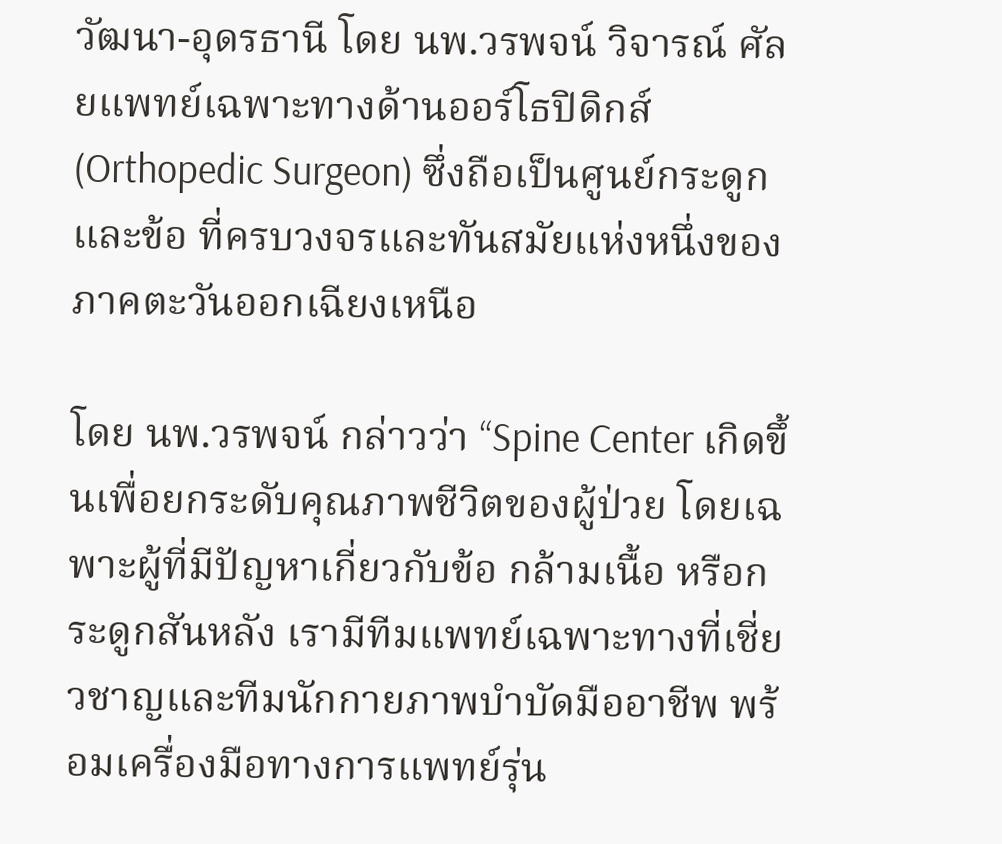วัฒนา-อุดรธานี โดย นพ.วรพจน์ วิจารณ์ ศัลยแพทย์เฉพาะทางด้านออร์โธปิดิกส์ (Orthopedic Surgeon) ซึ่งถือเป็นศูนย์กระดูกและข้อ ที่ครบวงจรและทันสมัยแห่งหนึ่งของภาคตะวันออกเฉียงเหนือ

โดย นพ.วรพจน์ กล่าวว่า “Spine Center เกิดขึ้นเพื่อยกระดับคุณภาพชีวิตของผู้ป่วย โดยเฉพาะผู้ที่มีปัญหาเกี่ยวกับข้อ กล้ามเนื้อ หรือกระดูกสันหลัง เรามีทีมแพทย์เฉพาะทางที่เชี่ยวชาญและทีมนักกายภาพบำบัดมืออาชีพ พร้อมเครื่องมือทางการแพทย์รุ่น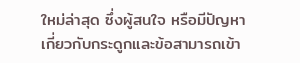ใหม่ล่าสุด ซึ่งผู้สนใจ หรือมีปัญหาเกี่ยวกับกระดูกและข้อสามารถเข้า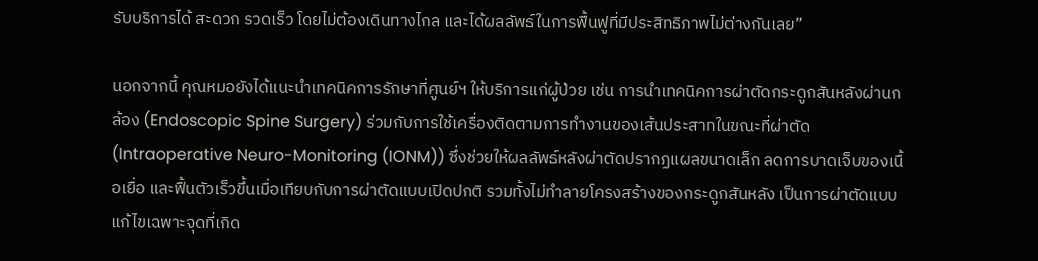รับบริการได้ สะดวก รวดเร็ว โดยไม่ต้องเดินทางไกล และได้ผลลัพธ์ในการฟื้นฟูที่มีประสิทธิภาพไม่ต่างกันเลย”

นอกจากนี้ คุณหมอยังได้แนะนำเทคนิคการรักษาที่ศูนย์ฯ ให้บริการแก่ผู้ป่วย เช่น การนำเทคนิคการผ่าตัดกระดูกสันหลังผ่านกล้อง (Endoscopic Spine Surgery) ร่วมกับการใช้เครื่องติดตามการทำงานของเส้นประสาทในขณะที่ผ่าตัด (Intraoperative Neuro-Monitoring (IONM)) ซึ่งช่วยให้ผลลัพธ์หลังผ่าตัดปรากฏแผลขนาดเล็ก ลดการบาดเจ็บของเนื้อเยื่อ และฟื้นตัวเร็วขึ้นเมื่อเทียบกับการผ่าตัดแบบเปิดปกติ รวมทั้งไม่ทำลายโครงสร้างของกระดูกสันหลัง เป็นการผ่าตัดแบบแก้ไขเฉพาะจุดที่เกิด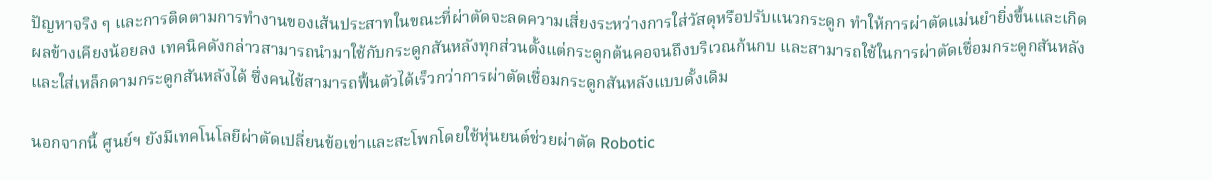ปัญหาจริง ๆ และการติดตามการทำงานของเส้นประสาทในขณะที่ผ่าตัดจะลดความเสี่ยงระหว่างการใส่วัสดุหรือปรับแนวกระดูก ทำให้การผ่าตัดแม่นยำยิ่งขึ้นและเกิดผลข้างเคียงน้อยลง เทคนิคดังกล่าวสามารถนำมาใช้กับกระดูกสันหลังทุกส่วนตั้งแต่กระดูกต้นคอจนถึงบริเวณก้นกบ และสามารถใช้ในการผ่าตัดเชื่อมกระดูกสันหลังและใส่เหล็กดามกระดูกสันหลังได้ ซึ่งคนไข้สามารถฟื้นตัวได้เร็วกว่าการผ่าตัดเชื่อมกระดูกสันหลังแบบดั้งเดิม

นอกจากนี้ ศูนย์ฯ ยังมีเทคโนโลยีผ่าตัดเปลี่ยนข้อเข่าและสะโพกโดยใช้หุ่นยนต์ช่วยผ่าตัด Robotic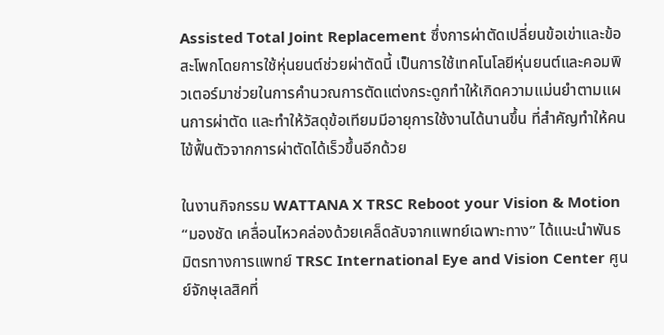Assisted Total Joint Replacement ซึ่งการผ่าตัดเปลี่ยนข้อเข่าและข้อสะโพกโดยการใช้หุ่นยนต์ช่วยผ่าตัดนี้ เป็นการใช้เทคโนโลยีหุ่นยนต์และคอมพิวเตอร์มาช่วยในการคำนวณการตัดแต่งกระดูกทำให้เกิดความแม่นยำตามแผนการผ่าตัด และทำให้วัสดุข้อเทียมมีอายุการใช้งานได้นานขึ้น ที่สำคัญทำให้คนไข้ฟื้นตัวจากการผ่าตัดได้เร็วขึ้นอีกด้วย

ในงานกิจกรรม WATTANA X TRSC Reboot your Vision & Motion “มองชัด เคลื่อนไหวคล่องด้วยเคล็ดลับจากแพทย์เฉพาะทาง” ได้แนะนำพันธมิตรทางการแพทย์ TRSC International Eye and Vision Center ศูนย์จักษุเลสิคที่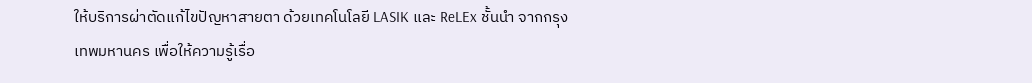ให้บริการผ่าตัดแก้ไขปัญหาสายตา ด้วยเทคโนโลยี LASIK และ ReLEx ชั้นนำ จากกรุงเทพมหานคร เพื่อให้ความรู้เรื่อ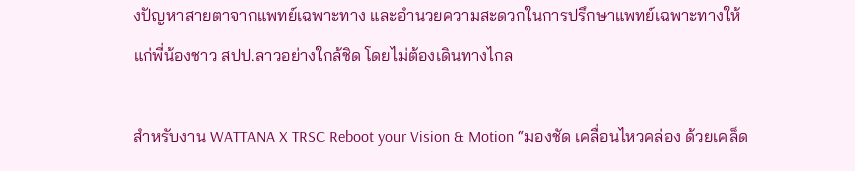งปัญหาสายตาจากแพทย์เฉพาะทาง และอำนวยความสะดวกในการปรึกษาแพทย์เฉพาะทางให้แก่พี่น้องชาว สปป.ลาวอย่างใกล้ชิด โดยไม่ต้องเดินทางไกล

สำหรับงาน WATTANA X TRSC Reboot your Vision & Motion “มองชัด เคลื่อนไหวคล่อง ด้วยเคล็ด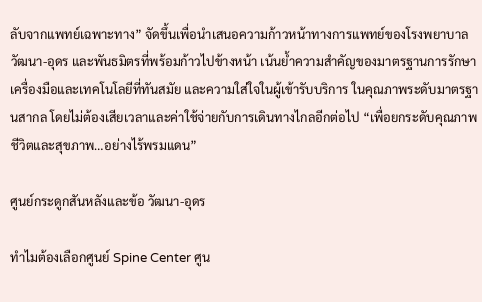ลับจากแพทย์เฉพาะทาง” จัดขึ้นเพื่อนำเสนอความก้าวหน้าทางการแพทย์ของโรงพยาบาลวัฒนา-อุดร และพันธมิตรที่พร้อมก้าวไปข้างหน้า เน้นย้ำความสำคัญของมาตรฐานการรักษา เครื่องมือและเทคโนโลยีที่ทันสมัย และความใส่ใจในผู้เข้ารับบริการ ในคุณภาพระดับมาตรฐานสากล โดยไม่ต้องเสียเวลาและค่าใช้จ่ายกับการเดินทางไกลอีกต่อไป “เพื่อยกระดับคุณภาพชีวิตและสุขภาพ…อย่างไร้พรมแดน”

ศูนย์กระดูกสันหลังและข้อ วัฒนา-อุดร

ทำไมต้องเลือกศูนย์ Spine Center ศูน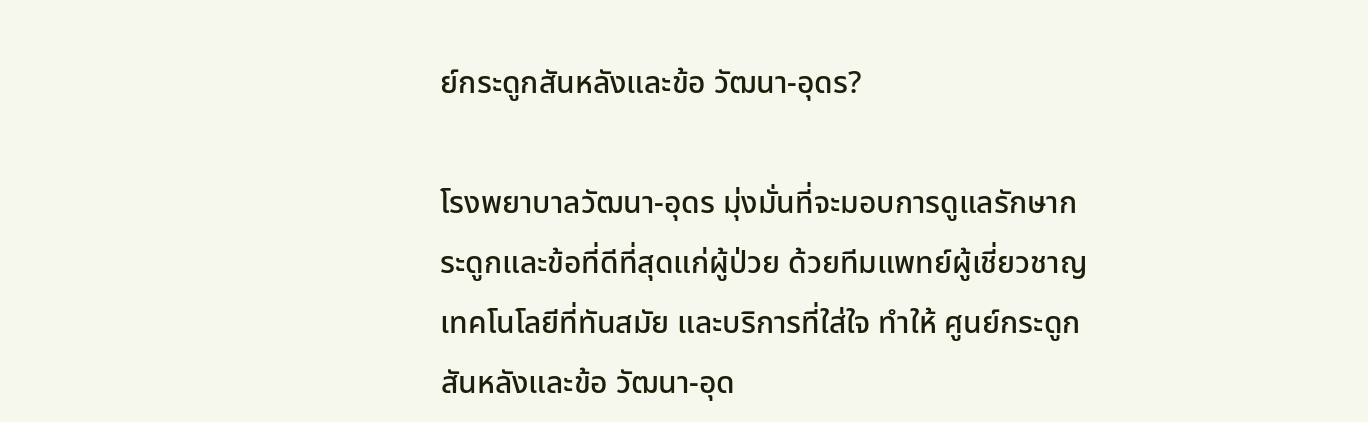ย์กระดูกสันหลังและข้อ วัฒนา-อุดร?

โรงพยาบาลวัฒนา-อุดร มุ่งมั่นที่จะมอบการดูแลรักษากระดูกและข้อที่ดีที่สุดแก่ผู้ป่วย ด้วยทีมแพทย์ผู้เชี่ยวชาญ เทคโนโลยีที่ทันสมัย และบริการที่ใส่ใจ ทำให้ ศูนย์กระดูกสันหลังและข้อ วัฒนา-อุด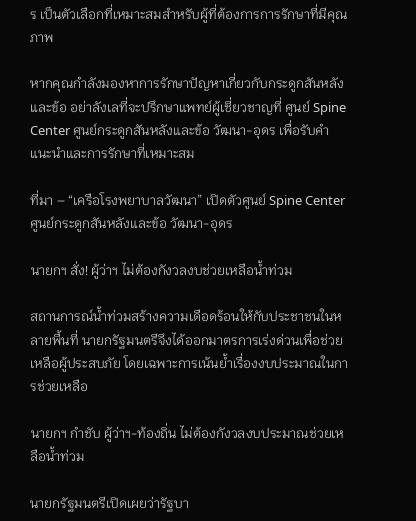ร เป็นตัวเลือกที่เหมาะสมสำหรับผู้ที่ต้องการการรักษาที่มีคุณภาพ

หากคุณกำลังมองหาการรักษาปัญหาเกี่ยวกับกระดูกสันหลังและข้อ อย่าลังเลที่จะปรึกษาแพทย์ผู้เชี่ยวชาญที่ ศูนย์ Spine Center ศูนย์กระดูกสันหลังและข้อ วัฒนา-อุดร เพื่อรับคำแนะนำและการรักษาที่เหมาะสม

ที่มา – “เครือโรงพยาบาลวัฒนา” เปิดตัวศูนย์ Spine Center ศูนย์กระดูกสันหลังและข้อ วัฒนา-อุดร

นายกฯ สั่ง! ผู้ว่าฯ ไม่ต้องกังวลงบช่วยเหลือน้ำท่วม

สถานการณ์น้ำท่วมสร้างความเดือดร้อนให้กับประชาชนในหลายพื้นที่ นายกรัฐมนตรีจึงได้ออกมาตรการเร่งด่วนเพื่อช่วยเหลือผู้ประสบภัย โดยเฉพาะการเน้นย้ำเรื่องงบประมาณในการช่วยเหลือ

นายกฯ กำชับ ผู้ว่าฯ-ท้องถิ่น ไม่ต้องกังวลงบประมาณช่วยเหลือน้ำท่วม

นายกรัฐมนตรีเปิดเผยว่ารัฐบา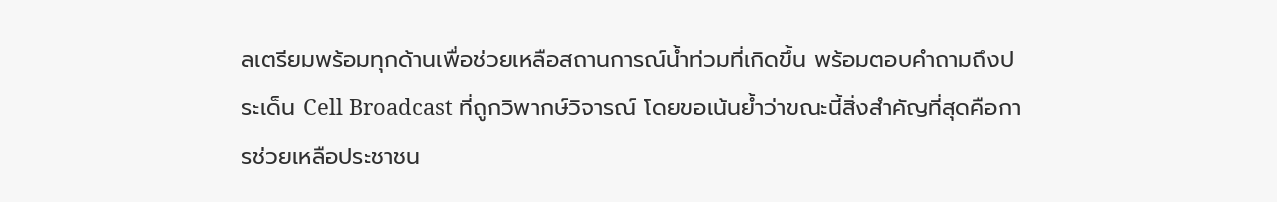ลเตรียมพร้อมทุกด้านเพื่อช่วยเหลือสถานการณ์น้ำท่วมที่เกิดขึ้น พร้อมตอบคำถามถึงประเด็น Cell Broadcast ที่ถูกวิพากษ์วิจารณ์ โดยขอเน้นย้ำว่าขณะนี้สิ่งสำคัญที่สุดคือการช่วยเหลือประชาชน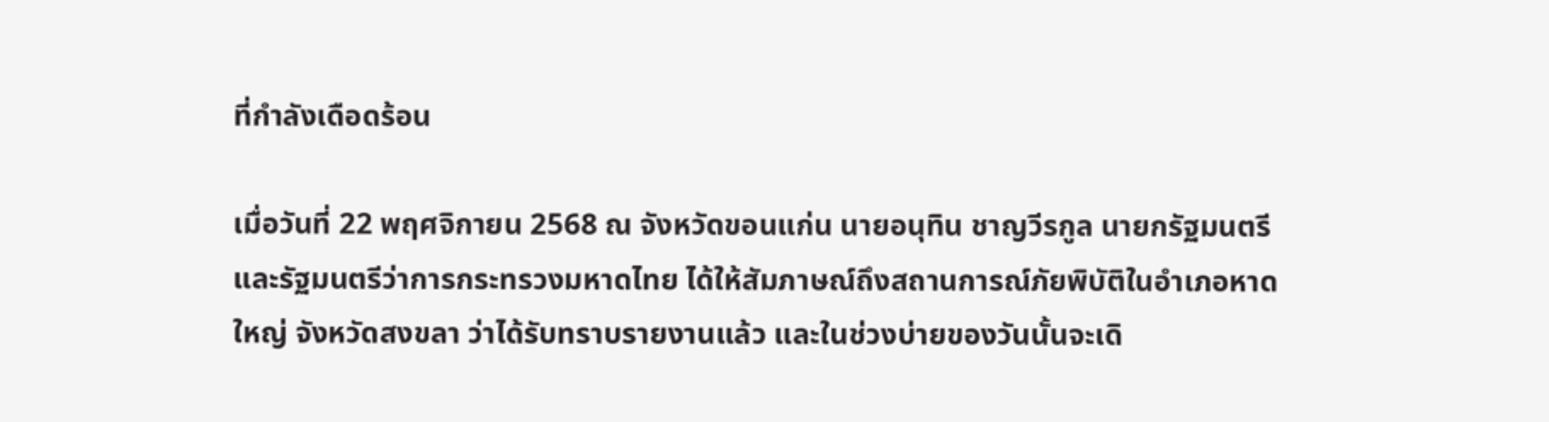ที่กำลังเดือดร้อน

เมื่อวันที่ 22 พฤศจิกายน 2568 ณ จังหวัดขอนแก่น นายอนุทิน ชาญวีรกูล นายกรัฐมนตรีและรัฐมนตรีว่าการกระทรวงมหาดไทย ได้ให้สัมภาษณ์ถึงสถานการณ์ภัยพิบัติในอำเภอหาดใหญ่ จังหวัดสงขลา ว่าได้รับทราบรายงานแล้ว และในช่วงบ่ายของวันนั้นจะเดิ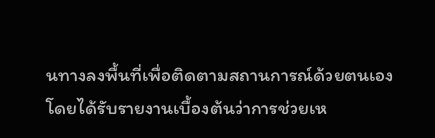นทางลงพื้นที่เพื่อติดตามสถานการณ์ด้วยตนเอง โดยได้รับรายงานเบื้องต้นว่าการช่วยเห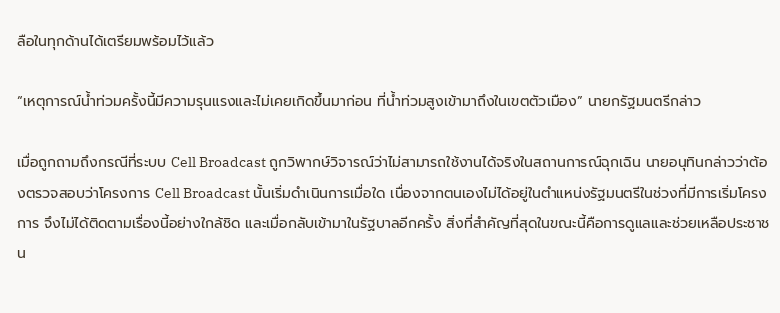ลือในทุกด้านได้เตรียมพร้อมไว้แล้ว

“เหตุการณ์น้ำท่วมครั้งนี้มีความรุนแรงและไม่เคยเกิดขึ้นมาก่อน ที่น้ำท่วมสูงเข้ามาถึงในเขตตัวเมือง” นายกรัฐมนตรีกล่าว

เมื่อถูกถามถึงกรณีที่ระบบ Cell Broadcast ถูกวิพากษ์วิจารณ์ว่าไม่สามารถใช้งานได้จริงในสถานการณ์ฉุกเฉิน นายอนุทินกล่าวว่าต้องตรวจสอบว่าโครงการ Cell Broadcast นั้นเริ่มดำเนินการเมื่อใด เนื่องจากตนเองไม่ได้อยู่ในตำแหน่งรัฐมนตรีในช่วงที่มีการเริ่มโครงการ จึงไม่ได้ติดตามเรื่องนี้อย่างใกล้ชิด และเมื่อกลับเข้ามาในรัฐบาลอีกครั้ง สิ่งที่สำคัญที่สุดในขณะนี้คือการดูแลและช่วยเหลือประชาชน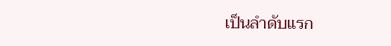เป็นลำดับแรก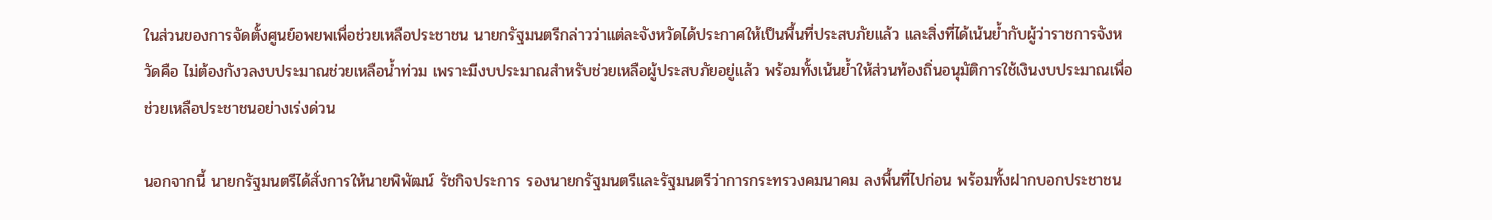ในส่วนของการจัดตั้งศูนย์อพยพเพื่อช่วยเหลือประชาชน นายกรัฐมนตรีกล่าวว่าแต่ละจังหวัดได้ประกาศให้เป็นพื้นที่ประสบภัยแล้ว และสิ่งที่ได้เน้นย้ำกับผู้ว่าราชการจังหวัดคือ ไม่ต้องกังวลงบประมาณช่วยเหลือน้ำท่วม เพราะมีงบประมาณสำหรับช่วยเหลือผู้ประสบภัยอยู่แล้ว พร้อมทั้งเน้นย้ำให้ส่วนท้องถิ่นอนุมัติการใช้เงินงบประมาณเพื่อช่วยเหลือประชาชนอย่างเร่งด่วน

นอกจากนี้ นายกรัฐมนตรีได้สั่งการให้นายพิพัฒน์ รัชกิจประการ รองนายกรัฐมนตรีและรัฐมนตรีว่าการกระทรวงคมนาคม ลงพื้นที่ไปก่อน พร้อมทั้งฝากบอกประชาชน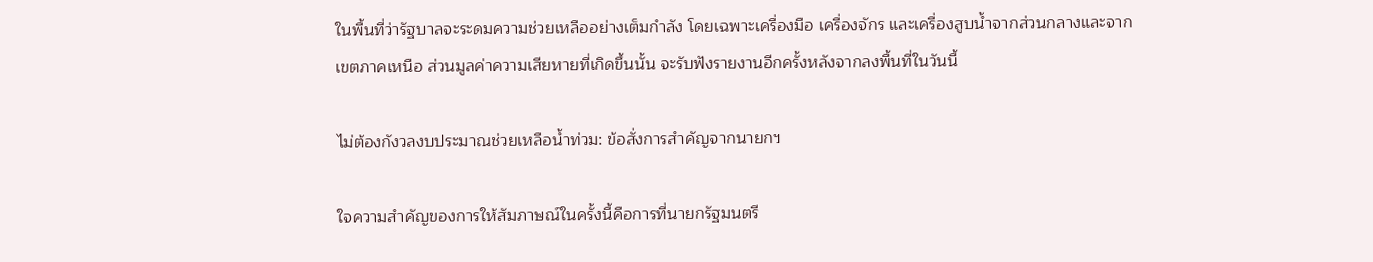ในพื้นที่ว่ารัฐบาลจะระดมความช่วยเหลืออย่างเต็มกำลัง โดยเฉพาะเครื่องมือ เครื่องจักร และเครื่องสูบน้ำจากส่วนกลางและจากเขตภาคเหนือ ส่วนมูลค่าความเสียหายที่เกิดขึ้นนั้น จะรับฟังรายงานอีกครั้งหลังจากลงพื้นที่ในวันนี้

ไม่ต้องกังวลงบประมาณช่วยเหลือน้ำท่วม: ข้อสั่งการสำคัญจากนายกฯ

ใจความสำคัญของการให้สัมภาษณ์ในครั้งนี้คือการที่นายกรัฐมนตรี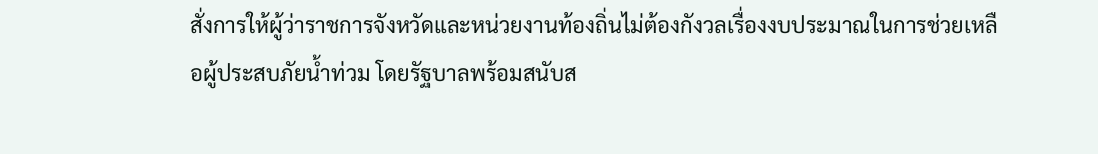สั่งการให้ผู้ว่าราชการจังหวัดและหน่วยงานท้องถิ่นไม่ต้องกังวลเรื่องงบประมาณในการช่วยเหลือผู้ประสบภัยน้ำท่วม โดยรัฐบาลพร้อมสนับส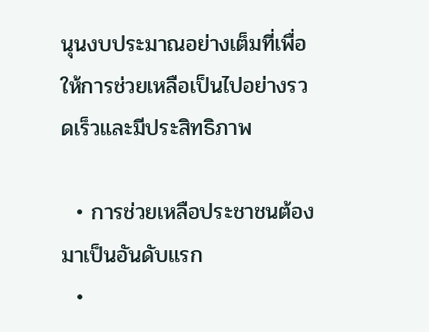นุนงบประมาณอย่างเต็มที่เพื่อให้การช่วยเหลือเป็นไปอย่างรวดเร็วและมีประสิทธิภาพ

  • การช่วยเหลือประชาชนต้องมาเป็นอันดับแรก
  •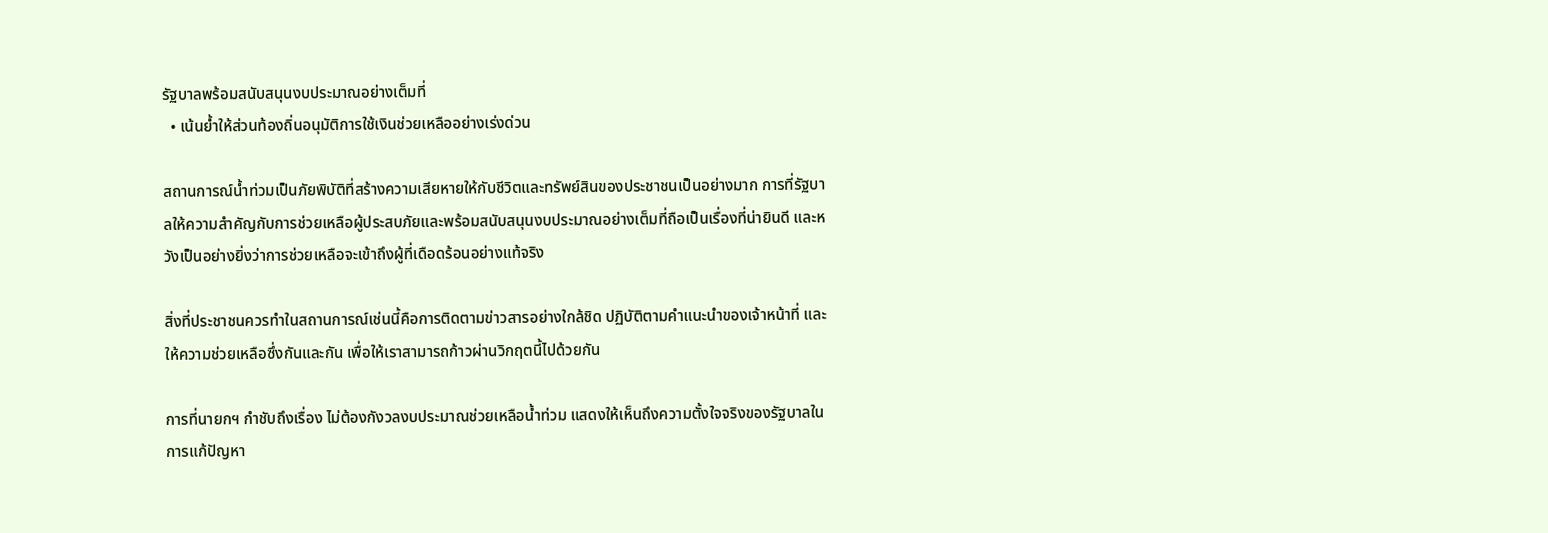รัฐบาลพร้อมสนับสนุนงบประมาณอย่างเต็มที่
  • เน้นย้ำให้ส่วนท้องถิ่นอนุมัติการใช้เงินช่วยเหลืออย่างเร่งด่วน

สถานการณ์น้ำท่วมเป็นภัยพิบัติที่สร้างความเสียหายให้กับชีวิตและทรัพย์สินของประชาชนเป็นอย่างมาก การที่รัฐบาลให้ความสำคัญกับการช่วยเหลือผู้ประสบภัยและพร้อมสนับสนุนงบประมาณอย่างเต็มที่ถือเป็นเรื่องที่น่ายินดี และหวังเป็นอย่างยิ่งว่าการช่วยเหลือจะเข้าถึงผู้ที่เดือดร้อนอย่างแท้จริง

สิ่งที่ประชาชนควรทำในสถานการณ์เช่นนี้คือการติดตามข่าวสารอย่างใกล้ชิด ปฏิบัติตามคำแนะนำของเจ้าหน้าที่ และให้ความช่วยเหลือซึ่งกันและกัน เพื่อให้เราสามารถก้าวผ่านวิกฤตนี้ไปด้วยกัน

การที่นายกฯ กำชับถึงเรื่อง ไม่ต้องกังวลงบประมาณช่วยเหลือน้ำท่วม แสดงให้เห็นถึงความตั้งใจจริงของรัฐบาลในการแก้ปัญหา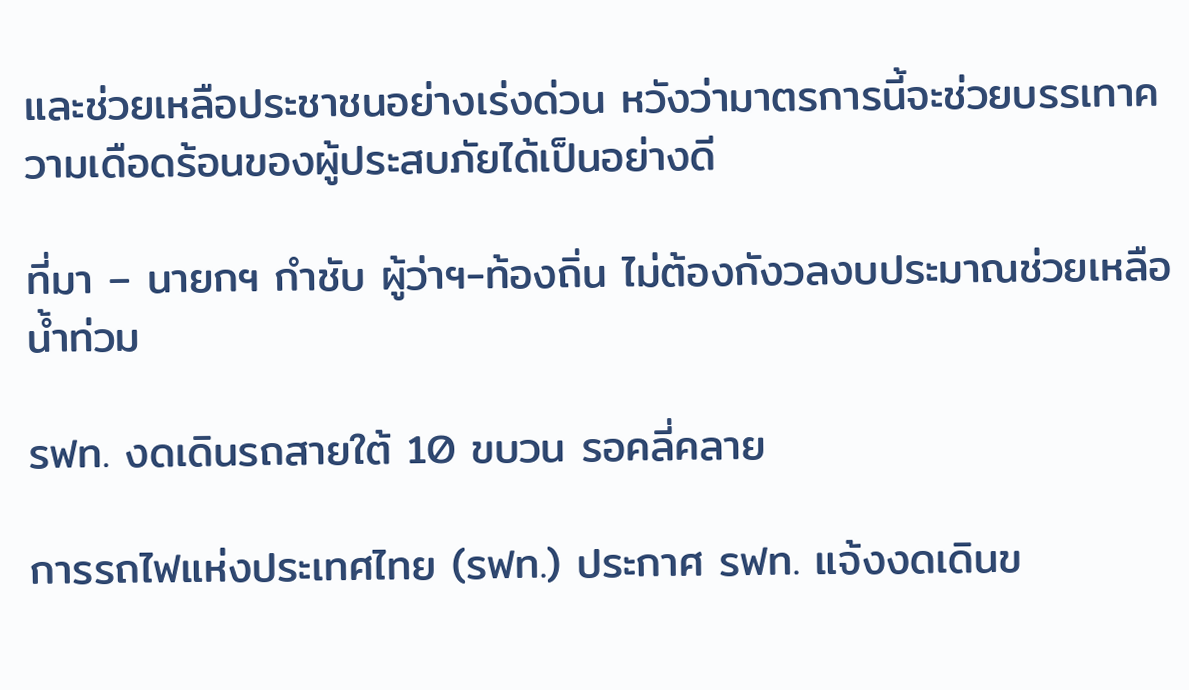และช่วยเหลือประชาชนอย่างเร่งด่วน หวังว่ามาตรการนี้จะช่วยบรรเทาความเดือดร้อนของผู้ประสบภัยได้เป็นอย่างดี

ที่มา – นายกฯ กำชับ ผู้ว่าฯ-ท้องถิ่น ไม่ต้องกังวลงบประมาณช่วยเหลือน้ำท่วม

รฟท. งดเดินรถสายใต้ 10 ขบวน รอคลี่คลาย

การรถไฟแห่งประเทศไทย (รฟท.) ประกาศ รฟท. แจ้งงดเดินข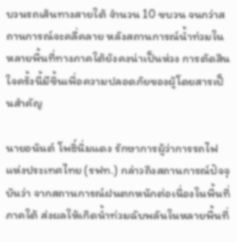บวนรถเส้นทางสายใต้ จำนวน 10 ขบวน จนกว่าสถานการณ์จะคลี่คลาย หลังสถานการณ์น้ำท่วมในหลายพื้นที่ทางภาคใต้ยังคงน่าเป็นห่วง การตัดสินใจครั้งนี้มีขึ้นเพื่อความปลอดภัยของผู้โดยสารเป็นสำคัญ

นายอนันต์ โพธิ์นิ่มแดง รักษาการผู้ว่าการรถไฟแห่งประเทศไทย (รฟท.) กล่าวถึงสถานการณ์ปัจจุบันว่า จากสถานการณ์ฝนตกหนักต่อเนื่องในพื้นที่ภาคใต้ ส่งผลให้เกิดน้ำท่วมฉับพลันในหลายพื้นที่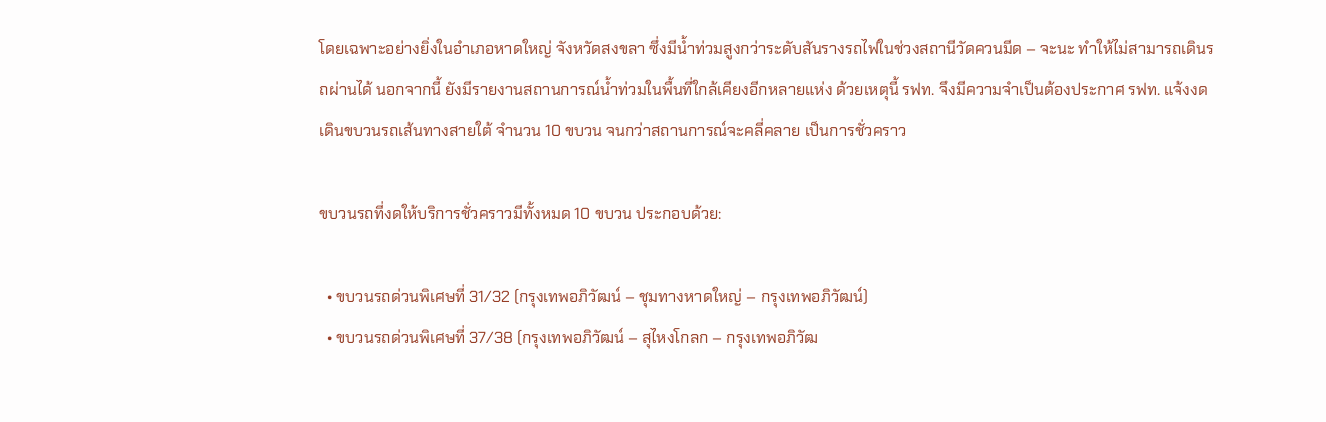โดยเฉพาะอย่างยิ่งในอำเภอหาดใหญ่ จังหวัดสงขลา ซึ่งมีน้ำท่วมสูงกว่าระดับสันรางรถไฟในช่วงสถานีวัดควนมีด – จะนะ ทำให้ไม่สามารถเดินรถผ่านได้ นอกจากนี้ ยังมีรายงานสถานการณ์น้ำท่วมในพื้นที่ใกล้เคียงอีกหลายแห่ง ด้วยเหตุนี้ รฟท. จึงมีความจำเป็นต้องประกาศ รฟท. แจ้งงดเดินขบวนรถเส้นทางสายใต้ จำนวน 10 ขบวน จนกว่าสถานการณ์จะคลี่คลาย เป็นการชั่วคราว

ขบวนรถที่งดให้บริการชั่วคราวมีทั้งหมด 10 ขบวน ประกอบด้วย:

  • ขบวนรถด่วนพิเศษที่ 31/32 (กรุงเทพอภิวัฒน์ – ชุมทางหาดใหญ่ – กรุงเทพอภิวัฒน์)
  • ขบวนรถด่วนพิเศษที่ 37/38 (กรุงเทพอภิวัฒน์ – สุไหงโกลก – กรุงเทพอภิวัฒ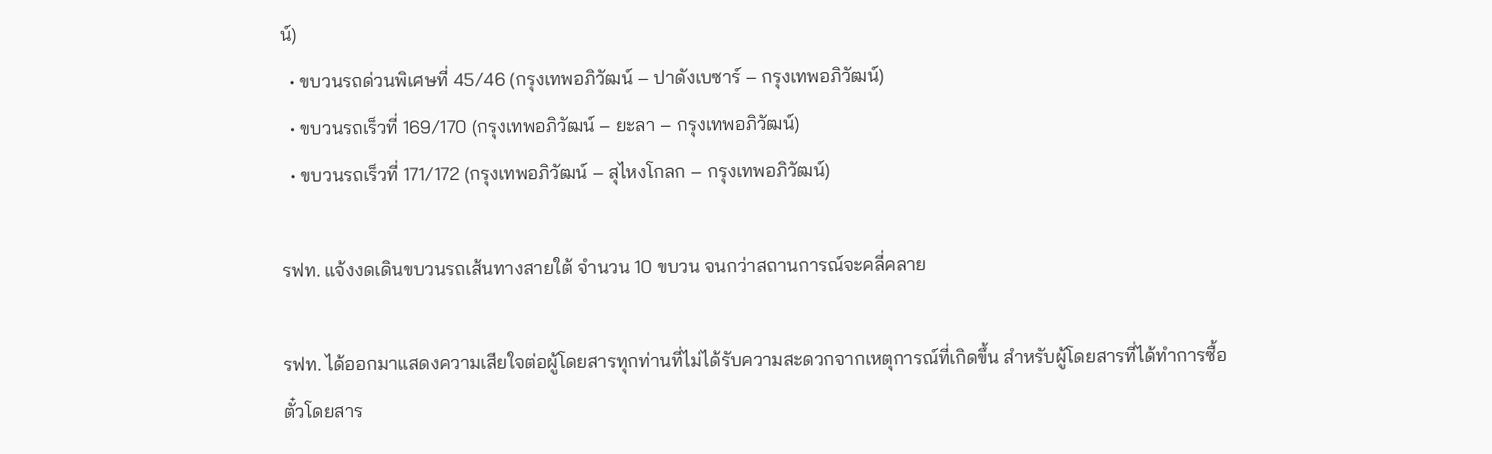น์)
  • ขบวนรถด่วนพิเศษที่ 45/46 (กรุงเทพอภิวัฒน์ – ปาดังเบซาร์ – กรุงเทพอภิวัฒน์)
  • ขบวนรถเร็วที่ 169/170 (กรุงเทพอภิวัฒน์ – ยะลา – กรุงเทพอภิวัฒน์)
  • ขบวนรถเร็วที่ 171/172 (กรุงเทพอภิวัฒน์ – สุไหงโกลก – กรุงเทพอภิวัฒน์)

รฟท. แจ้งงดเดินขบวนรถเส้นทางสายใต้ จำนวน 10 ขบวน จนกว่าสถานการณ์จะคลี่คลาย

รฟท. ได้ออกมาแสดงความเสียใจต่อผู้โดยสารทุกท่านที่ไม่ได้รับความสะดวกจากเหตุการณ์ที่เกิดขึ้น สำหรับผู้โดยสารที่ได้ทำการซื้อตั๋วโดยสาร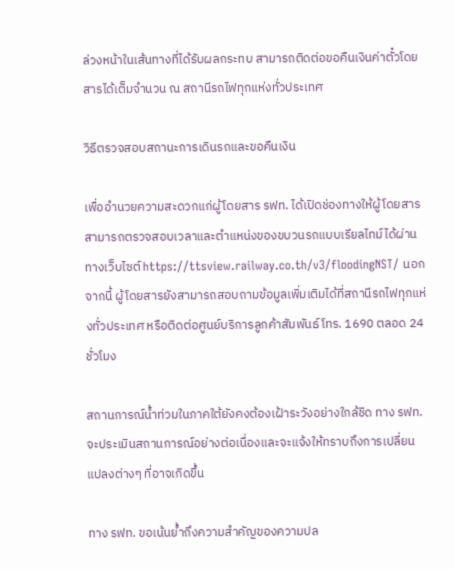ล่วงหน้าในเส้นทางที่ได้รับผลกระทบ สามารถติดต่อขอคืนเงินค่าตั๋วโดยสารได้เต็มจำนวน ณ สถานีรถไฟทุกแห่งทั่วประเทศ

วิธีตรวจสอบสถานะการเดินรถและขอคืนเงิน

เพื่ออำนวยความสะดวกแก่ผู้โดยสาร รฟท. ได้เปิดช่องทางให้ผู้โดยสารสามารถตรวจสอบเวลาและตำแหน่งของขบวนรถแบบเรียลไทม์ได้ผ่านทางเว็บไซต์ https://ttsview.railway.co.th/v3/floodingNST/ นอกจากนี้ ผู้โดยสารยังสามารถสอบถามข้อมูลเพิ่มเติมได้ที่สถานีรถไฟทุกแห่งทั่วประเทศ หรือติดต่อศูนย์บริการลูกค้าสัมพันธ์ โทร. 1690 ตลอด 24 ชั่วโมง

สถานการณ์น้ำท่วมในภาคใต้ยังคงต้องเฝ้าระวังอย่างใกล้ชิด ทาง รฟท. จะประเมินสถานการณ์อย่างต่อเนื่องและจะแจ้งให้ทราบถึงการเปลี่ยนแปลงต่างๆ ที่อาจเกิดขึ้น

ทาง รฟท. ขอเน้นย้ำถึงความสำคัญของความปล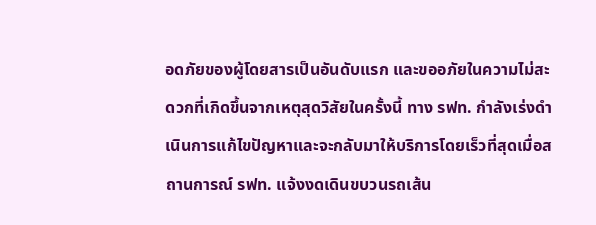อดภัยของผู้โดยสารเป็นอันดับแรก และขออภัยในความไม่สะดวกที่เกิดขึ้นจากเหตุสุดวิสัยในครั้งนี้ ทาง รฟท. กำลังเร่งดำเนินการแก้ไขปัญหาและจะกลับมาให้บริการโดยเร็วที่สุดเมื่อสถานการณ์ รฟท. แจ้งงดเดินขบวนรถเส้น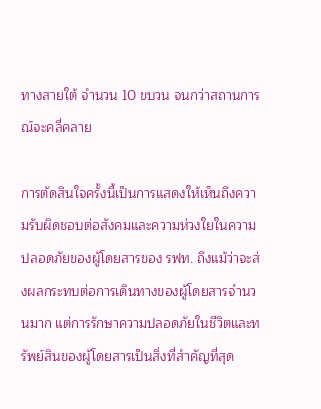ทางสายใต้ จำนวน 10 ขบวน จนกว่าสถานการณ์จะคลี่คลาย

การตัดสินใจครั้งนี้เป็นการแสดงให้เห็นถึงความรับผิดชอบต่อสังคมและความห่วงใยในความปลอดภัยของผู้โดยสารของ รฟท. ถึงแม้ว่าจะส่งผลกระทบต่อการเดินทางของผู้โดยสารจำนวนมาก แต่การรักษาความปลอดภัยในชีวิตและทรัพย์สินของผู้โดยสารเป็นสิ่งที่สำคัญที่สุด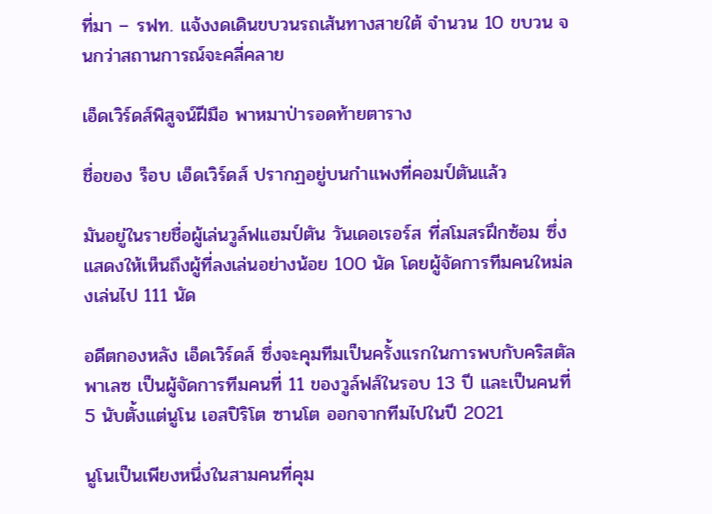ที่มา – รฟท. แจ้งงดเดินขบวนรถเส้นทางสายใต้ จำนวน 10 ขบวน จนกว่าสถานการณ์จะคลี่คลาย

เอ็ดเวิร์ดส์พิสูจน์ฝีมือ พาหมาป่ารอดท้ายตาราง

ชื่อของ ร็อบ เอ็ดเวิร์ดส์ ปรากฏอยู่บนกำแพงที่คอมป์ตันแล้ว

มันอยู่ในรายชื่อผู้เล่นวูล์ฟแฮมป์ตัน วันเดอเรอร์ส ที่สโมสรฝึกซ้อม ซึ่งแสดงให้เห็นถึงผู้ที่ลงเล่นอย่างน้อย 100 นัด โดยผู้จัดการทีมคนใหม่ลงเล่นไป 111 นัด

อดีตกองหลัง เอ็ดเวิร์ดส์ ซึ่งจะคุมทีมเป็นครั้งแรกในการพบกับคริสตัล พาเลซ เป็นผู้จัดการทีมคนที่ 11 ของวูล์ฟส์ในรอบ 13 ปี และเป็นคนที่ 5 นับตั้งแต่นูโน เอสปิริโต ซานโต ออกจากทีมไปในปี 2021

นูโนเป็นเพียงหนึ่งในสามคนที่คุม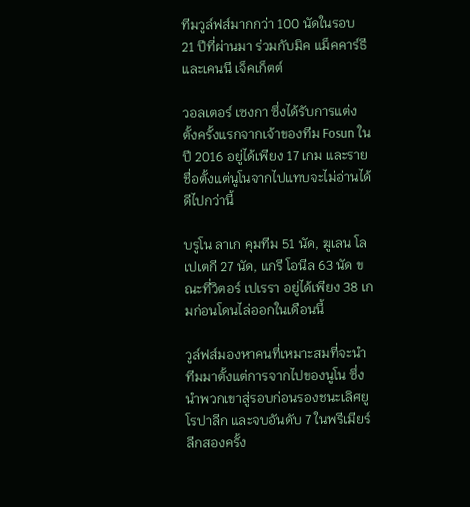ทีมวูล์ฟส์มากกว่า 100 นัดในรอบ 21 ปีที่ผ่านมา ร่วมกับมิค แม็คคาร์ธี และเคนนี เจ็คเก็ตต์

วอลเตอร์ เซงกา ซึ่งได้รับการแต่งตั้งครั้งแรกจากเจ้าของทีม Fosun ในปี 2016 อยู่ได้เพียง 17 เกม และรายชื่อตั้งแต่นูโนจากไปแทบจะไม่อ่านได้ดีไปกว่านี้

บรูโน ลาเก คุมทีม 51 นัด, ฆูเลน โลเปเตกี 27 นัด, แกรี โอนีล 63 นัด ขณะที่วิตอร์ เปเรรา อยู่ได้เพียง 38 เกมก่อนโดนไล่ออกในเดือนนี้

วูล์ฟส์มองหาคนที่เหมาะสมที่จะนำทีมมาตั้งแต่การจากไปของนูโน ซึ่งนำพวกเขาสู่รอบก่อนรองชนะเลิศยูโรปาลีก และจบอันดับ 7 ในพรีเมียร์ลีกสองครั้ง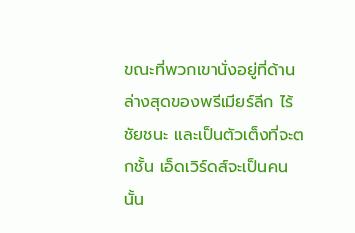ขณะที่พวกเขานั่งอยู่ที่ด้านล่างสุดของพรีเมียร์ลีก ไร้ชัยชนะ และเป็นตัวเต็งที่จะตกชั้น เอ็ดเวิร์ดส์จะเป็นคนนั้น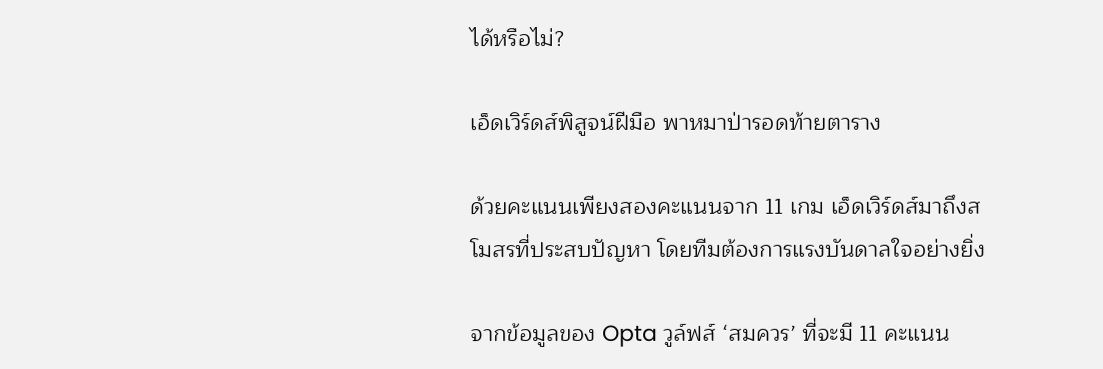ได้หรือไม่?

เอ็ดเวิร์ดส์พิสูจน์ฝีมือ พาหมาป่ารอดท้ายตาราง

ด้วยคะแนนเพียงสองคะแนนจาก 11 เกม เอ็ดเวิร์ดส์มาถึงสโมสรที่ประสบปัญหา โดยทีมต้องการแรงบันดาลใจอย่างยิ่ง

จากข้อมูลของ Opta วูล์ฟส์ ‘สมควร’ ที่จะมี 11 คะแนน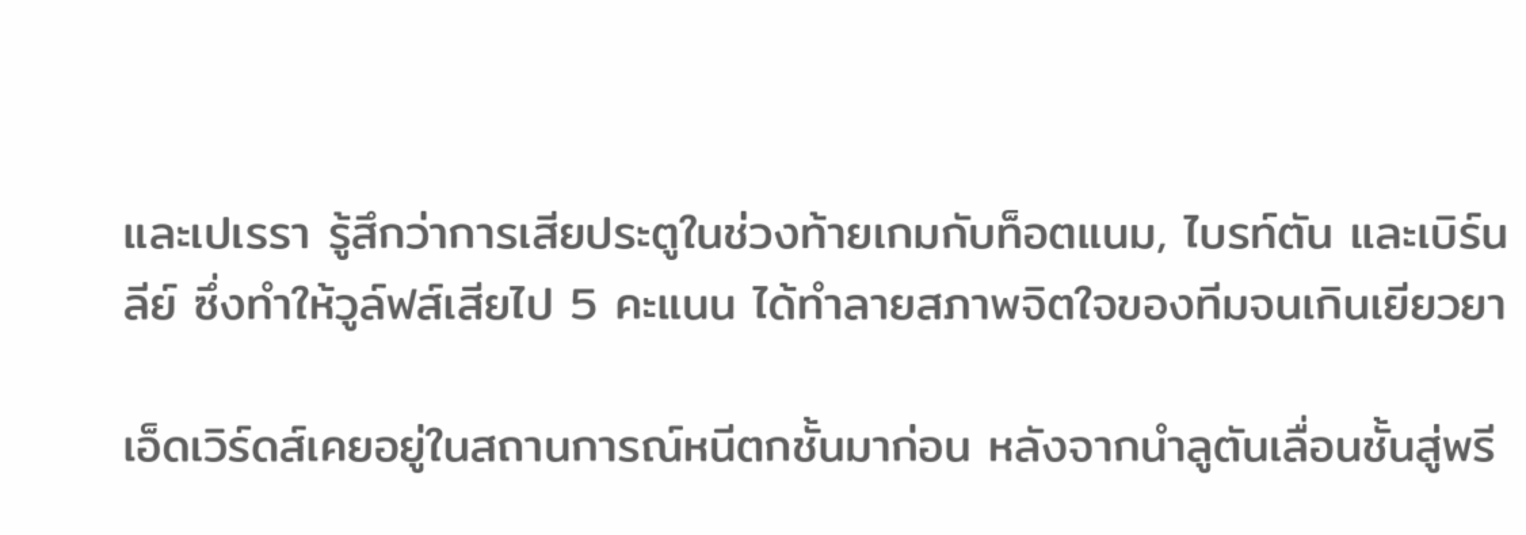และเปเรรา รู้สึกว่าการเสียประตูในช่วงท้ายเกมกับท็อตแนม, ไบรท์ตัน และเบิร์นลีย์ ซึ่งทำให้วูล์ฟส์เสียไป 5 คะแนน ได้ทำลายสภาพจิตใจของทีมจนเกินเยียวยา

เอ็ดเวิร์ดส์เคยอยู่ในสถานการณ์หนีตกชั้นมาก่อน หลังจากนำลูตันเลื่อนชั้นสู่พรี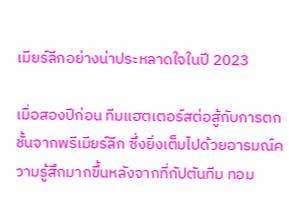เมียร์ลีกอย่างน่าประหลาดใจในปี 2023

เมื่อสองปีก่อน ทีมแฮตเตอร์สต่อสู้กับการตกชั้นจากพรีเมียร์ลีก ซึ่งยิ่งเต็มไปด้วยอารมณ์ความรู้สึกมากขึ้นหลังจากที่กัปตันทีม ทอม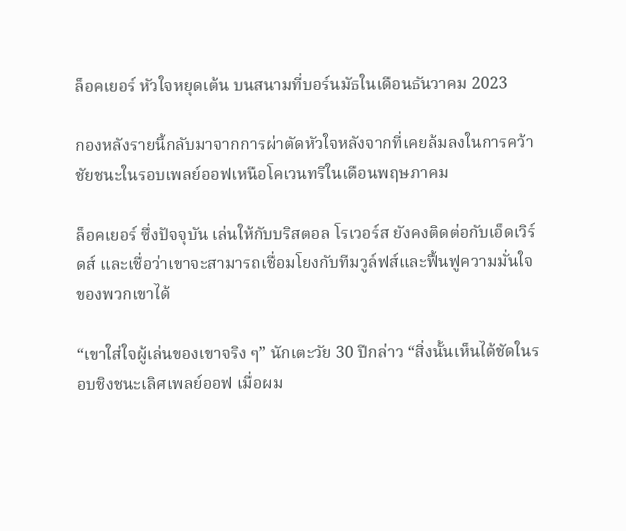ล็อคเยอร์ หัวใจหยุดเต้น บนสนามที่บอร์นมัธในเดือนธันวาคม 2023

กองหลังรายนี้กลับมาจากการผ่าตัดหัวใจหลังจากที่เคยล้มลงในการคว้าชัยชนะในรอบเพลย์ออฟเหนือโคเวนทรีในเดือนพฤษภาคม

ล็อคเยอร์ ซึ่งปัจจุบัน เล่นให้กับบริสตอล โรเวอร์ส ยังคงติดต่อกับเอ็ดเวิร์ดส์ และเชื่อว่าเขาจะสามารถเชื่อมโยงกับทีมวูล์ฟส์และฟื้นฟูความมั่นใจของพวกเขาได้

“เขาใส่ใจผู้เล่นของเขาจริง ๆ” นักเตะวัย 30 ปีกล่าว “สิ่งนั้นเห็นได้ชัดในรอบชิงชนะเลิศเพลย์ออฟ เมื่อผม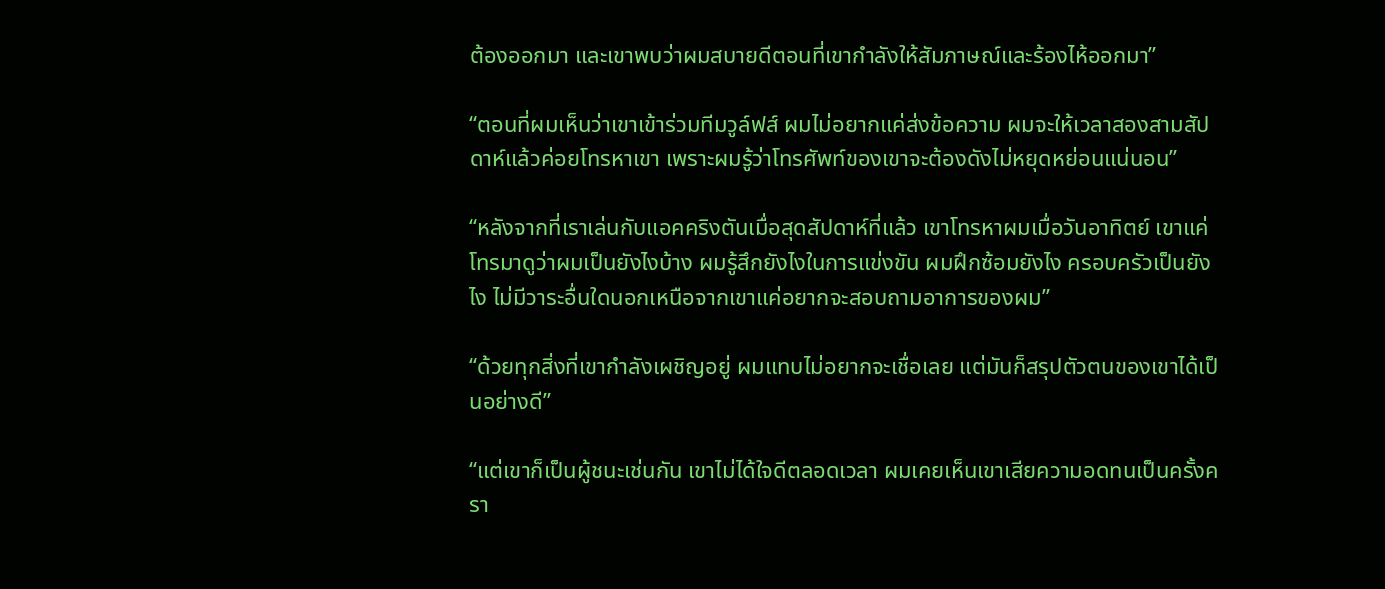ต้องออกมา และเขาพบว่าผมสบายดีตอนที่เขากำลังให้สัมภาษณ์และร้องไห้ออกมา”

“ตอนที่ผมเห็นว่าเขาเข้าร่วมทีมวูล์ฟส์ ผมไม่อยากแค่ส่งข้อความ ผมจะให้เวลาสองสามสัปดาห์แล้วค่อยโทรหาเขา เพราะผมรู้ว่าโทรศัพท์ของเขาจะต้องดังไม่หยุดหย่อนแน่นอน”

“หลังจากที่เราเล่นกับแอคคริงตันเมื่อสุดสัปดาห์ที่แล้ว เขาโทรหาผมเมื่อวันอาทิตย์ เขาแค่โทรมาดูว่าผมเป็นยังไงบ้าง ผมรู้สึกยังไงในการแข่งขัน ผมฝึกซ้อมยังไง ครอบครัวเป็นยังไง ไม่มีวาระอื่นใดนอกเหนือจากเขาแค่อยากจะสอบถามอาการของผม”

“ด้วยทุกสิ่งที่เขากำลังเผชิญอยู่ ผมแทบไม่อยากจะเชื่อเลย แต่มันก็สรุปตัวตนของเขาได้เป็นอย่างดี”

“แต่เขาก็เป็นผู้ชนะเช่นกัน เขาไม่ได้ใจดีตลอดเวลา ผมเคยเห็นเขาเสียความอดทนเป็นครั้งครา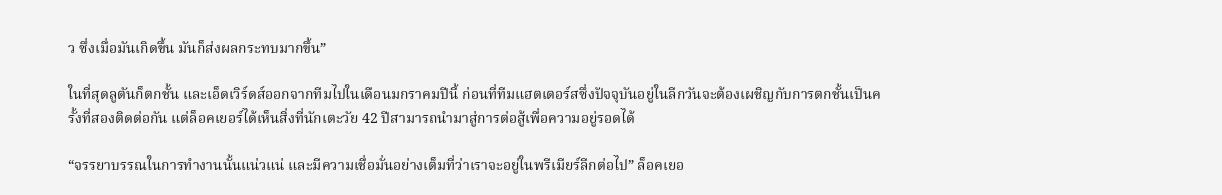ว ซึ่งเมื่อมันเกิดขึ้น มันก็ส่งผลกระทบมากขึ้น”

ในที่สุดลูตันก็ตกชั้น และเอ็ดเวิร์ดส์ออกจากทีมไปในเดือนมกราคมปีนี้ ก่อนที่ทีมแฮตเตอร์สซึ่งปัจจุบันอยู่ในลีกวันจะต้องเผชิญกับการตกชั้นเป็นครั้งที่สองติดต่อกัน แต่ล็อคเยอร์ได้เห็นสิ่งที่นักเตะวัย 42 ปีสามารถนำมาสู่การต่อสู้เพื่อความอยู่รอดได้

“จรรยาบรรณในการทำงานนั้นแน่วแน่ และมีความเชื่อมั่นอย่างเต็มที่ว่าเราจะอยู่ในพรีเมียร์ลีกต่อไป” ล็อคเยอ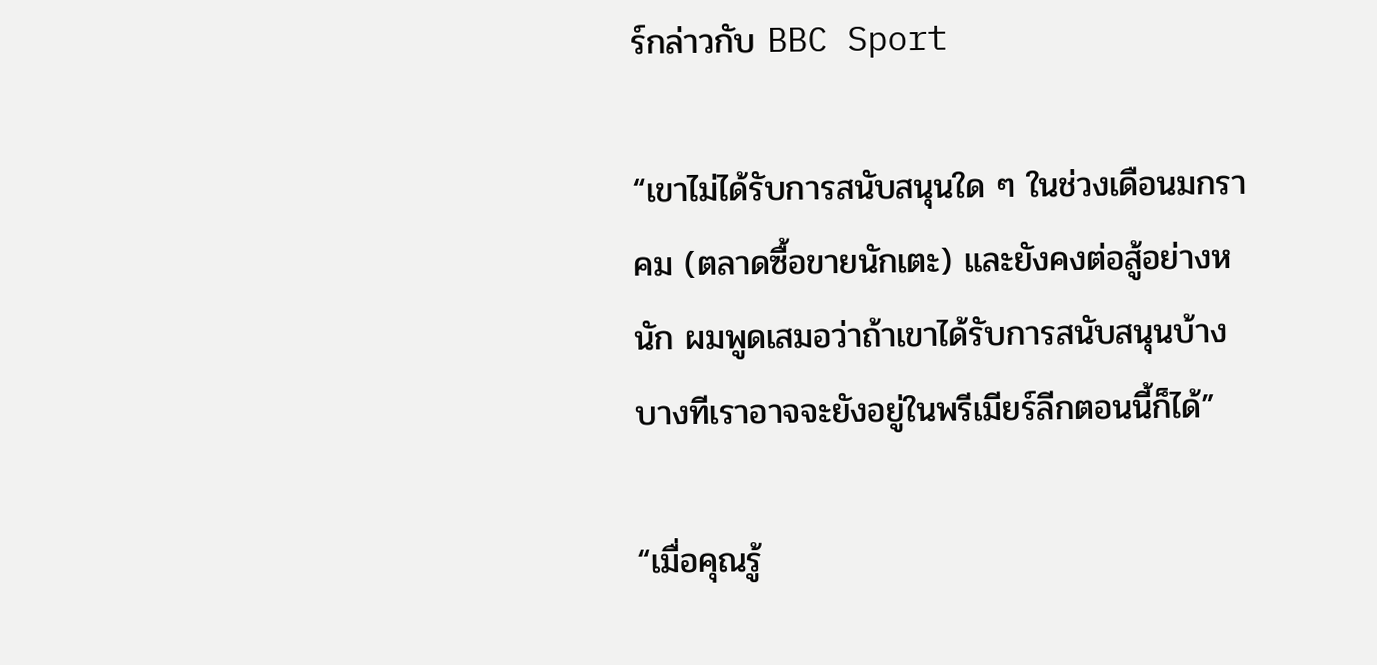ร์กล่าวกับ BBC Sport

“เขาไม่ได้รับการสนับสนุนใด ๆ ในช่วงเดือนมกราคม (ตลาดซื้อขายนักเตะ) และยังคงต่อสู้อย่างหนัก ผมพูดเสมอว่าถ้าเขาได้รับการสนับสนุนบ้าง บางทีเราอาจจะยังอยู่ในพรีเมียร์ลีกตอนนี้ก็ได้”

“เมื่อคุณรู้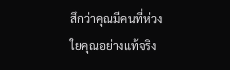สึกว่าคุณมีคนที่ห่วงใยคุณอย่างแท้จริง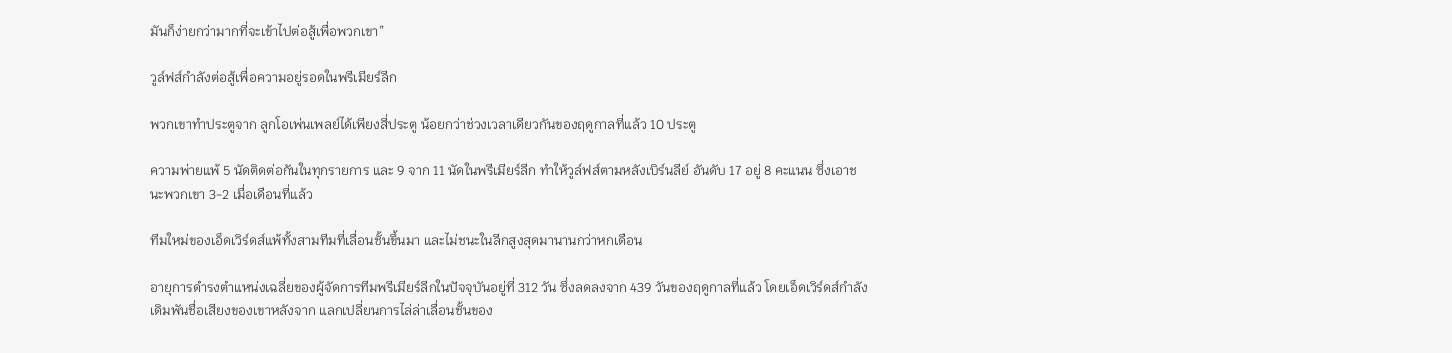มันก็ง่ายกว่ามากที่จะเข้าไปต่อสู้เพื่อพวกเขา”

วูล์ฟส์กำลังต่อสู้เพื่อความอยู่รอดในพรีเมียร์ลีก

พวกเขาทำประตูจาก ลูกโอเพ่นเพลย์ได้เพียงสี่ประตู น้อยกว่าช่วงเวลาเดียวกันของฤดูกาลที่แล้ว 10 ประตู

ความพ่ายแพ้ 5 นัดติดต่อกันในทุกรายการ และ 9 จาก 11 นัดในพรีเมียร์ลีก ทำให้วูล์ฟส์ตามหลังเบิร์นลีย์ อันดับ 17 อยู่ 8 คะแนน ซึ่งเอาชนะพวกเขา 3-2 เมื่อเดือนที่แล้ว

ทีมใหม่ของเอ็ดเวิร์ดส์แพ้ทั้งสามทีมที่เลื่อนชั้นขึ้นมา และไม่ชนะในลีกสูงสุดมานานกว่าหกเดือน

อายุการดำรงตำแหน่งเฉลี่ยของผู้จัดการทีมพรีเมียร์ลีกในปัจจุบันอยู่ที่ 312 วัน ซึ่งลดลงจาก 439 วันของฤดูกาลที่แล้ว โดยเอ็ดเวิร์ดส์กำลังเดิมพันชื่อเสียงของเขาหลังจาก แลกเปลี่ยนการไล่ล่าเลื่อนชั้นของ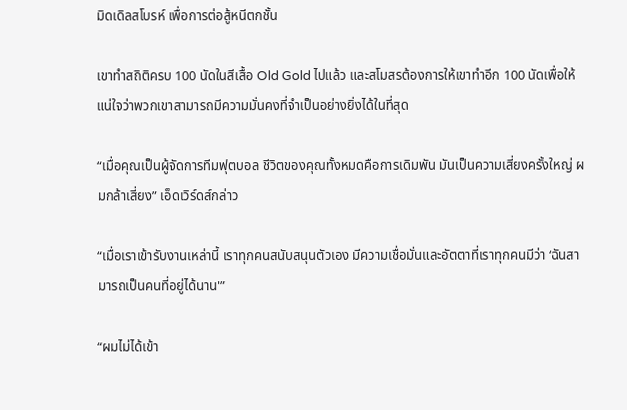มิดเดิลสโบรห์ เพื่อการต่อสู้หนีตกชั้น

เขาทำสถิติครบ 100 นัดในสีเสื้อ Old Gold ไปแล้ว และสโมสรต้องการให้เขาทำอีก 100 นัดเพื่อให้แน่ใจว่าพวกเขาสามารถมีความมั่นคงที่จำเป็นอย่างยิ่งได้ในที่สุด

“เมื่อคุณเป็นผู้จัดการทีมฟุตบอล ชีวิตของคุณทั้งหมดคือการเดิมพัน มันเป็นความเสี่ยงครั้งใหญ่ ผมกล้าเสี่ยง” เอ็ดเวิร์ดส์กล่าว

“เมื่อเราเข้ารับงานเหล่านี้ เราทุกคนสนับสนุนตัวเอง มีความเชื่อมั่นและอัตตาที่เราทุกคนมีว่า ‘ฉันสามารถเป็นคนที่อยู่ได้นาน'”

“ผมไม่ได้เข้า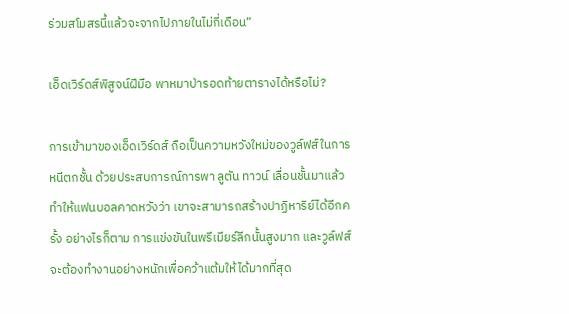ร่วมสโมสรนี้แล้วจะจากไปภายในไม่กี่เดือน”

เอ็ดเวิร์ดส์พิสูจน์ฝีมือ พาหมาป่ารอดท้ายตารางได้หรือไม่?

การเข้ามาของเอ็ดเวิร์ดส์ ถือเป็นความหวังใหม่ของวูล์ฟส์ในการหนีตกชั้น ด้วยประสบการณ์การพา ลูตัน ทาวน์ เลื่อนชั้นมาแล้ว ทำให้แฟนบอลคาดหวังว่า เขาจะสามารถสร้างปาฏิหาริย์ได้อีกครั้ง อย่างไรก็ตาม การแข่งขันในพรีเมียร์ลีกนั้นสูงมาก และวูล์ฟส์จะต้องทำงานอย่างหนักเพื่อคว้าแต้มให้ได้มากที่สุด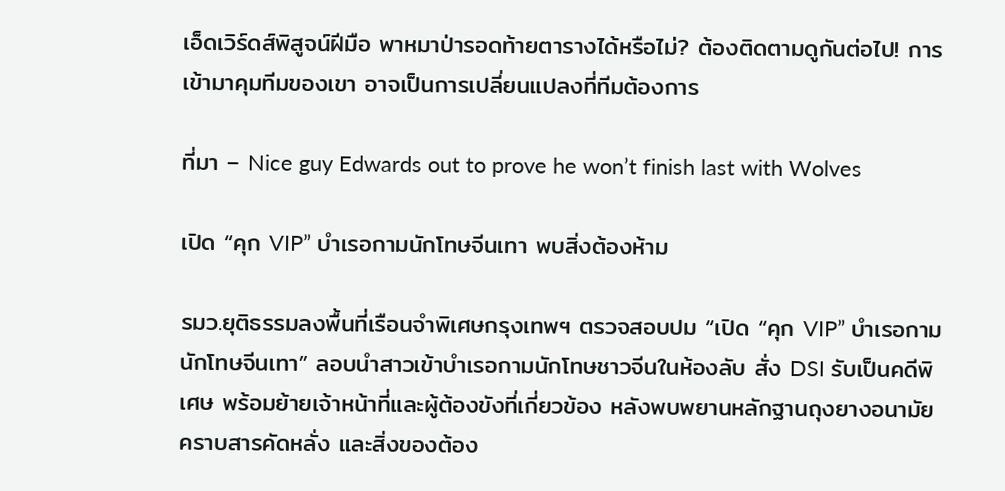เอ็ดเวิร์ดส์พิสูจน์ฝีมือ พาหมาป่ารอดท้ายตารางได้หรือไม่? ต้องติดตามดูกันต่อไป! การเข้ามาคุมทีมของเขา อาจเป็นการเปลี่ยนแปลงที่ทีมต้องการ

ที่มา – Nice guy Edwards out to prove he won’t finish last with Wolves

เปิด “คุก VIP” บำเรอกามนักโทษจีนเทา พบสิ่งต้องห้าม

รมว.ยุติธรรมลงพื้นที่เรือนจำพิเศษกรุงเทพฯ ตรวจสอบปม “เปิด “คุก VIP” บำเรอกามนักโทษจีนเทา” ลอบนำสาวเข้าบำเรอกามนักโทษชาวจีนในห้องลับ สั่ง DSI รับเป็นคดีพิเศษ พร้อมย้ายเจ้าหน้าที่และผู้ต้องขังที่เกี่ยวข้อง หลังพบพยานหลักฐานถุงยางอนามัย คราบสารคัดหลั่ง และสิ่งของต้อง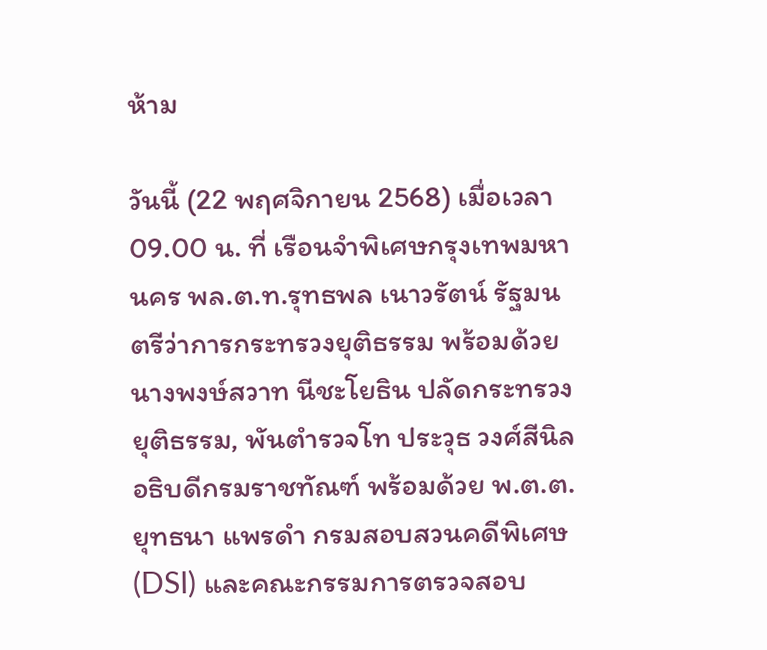ห้าม

วันนี้ (22 พฤศจิกายน 2568) เมื่อเวลา 09.00 น. ที่ เรือนจำพิเศษกรุงเทพมหานคร พล.ต.ท.รุทธพล เนาวรัตน์ รัฐมนตรีว่าการกระทรวงยุติธรรม พร้อมด้วย นางพงษ์สวาท นีชะโยธิน ปลัดกระทรวงยุติธรรม, พันตำรวจโท ประวุธ วงศ์สีนิล อธิบดีกรมราชทัณฑ์ พร้อมด้วย พ.ต.ต.ยุทธนา แพรดำ กรมสอบสวนคดีพิเศษ (DSI) และคณะกรรมการตรวจสอบ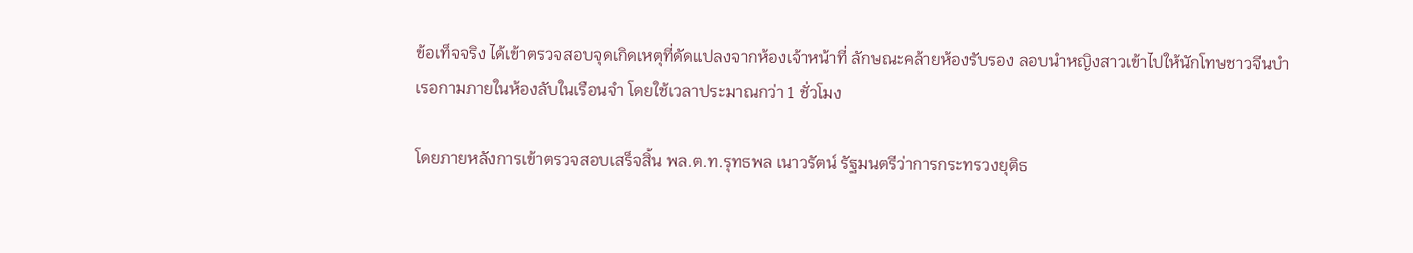ข้อเท็จจริง ได้เข้าตรวจสอบจุดเกิดเหตุที่ดัดแปลงจากห้องเจ้าหน้าที่ ลักษณะคล้ายห้องรับรอง ลอบนำหญิงสาวเข้าไปให้นักโทษชาวจีนบำเรอกามภายในห้องลับในเรือนจำ โดยใช้เวลาประมาณกว่า 1 ชั่วโมง

โดยภายหลังการเข้าตรวจสอบเสร็จสิ้น พล.ต.ท.รุทธพล เนาวรัตน์ รัฐมนตรีว่าการกระทรวงยุติธ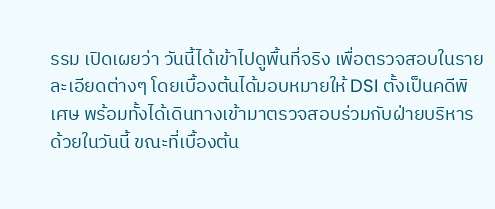รรม เปิดเผยว่า วันนี้ได้เข้าไปดูพื้นที่จริง เพื่อตรวจสอบในรายละเอียดต่างๆ โดยเบื้องต้นได้มอบหมายให้ DSI ตั้งเป็นคดีพิเศษ พร้อมทั้งได้เดินทางเข้ามาตรวจสอบร่วมกับฝ่ายบริหารด้วยในวันนี้ ขณะที่เบื้องต้น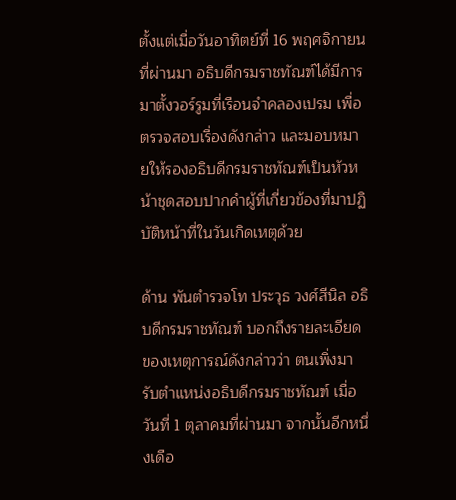ตั้งแต่เมื่อวันอาทิตย์ที่ 16 พฤศจิกายนที่ผ่านมา อธิบดีกรมราชทัณฑ์ได้มีการมาตั้งวอร์รูมที่เรือนจำคลองเปรม เพื่อตรวจสอบเรื่องดังกล่าว และมอบหมายให้รองอธิบดีกรมราชทัณฑ์เป็นหัวหน้าชุดสอบปากคำผู้ที่เกี่ยวข้องที่มาปฏิบัติหน้าที่ในวันเกิดเหตุด้วย

ด้าน พันตำรวจโท ประวุธ วงศ์สีนิล อธิบดีกรมราชทัณฑ์ บอกถึงรายละเอียดของเหตุการณ์ดังกล่าวว่า ตนเพิ่งมารับตำแหน่งอธิบดีกรมราชทัณฑ์ เมื่อวันที่ 1 ตุลาคมที่ผ่านมา จากนั้นอีกหนึ่งเดือ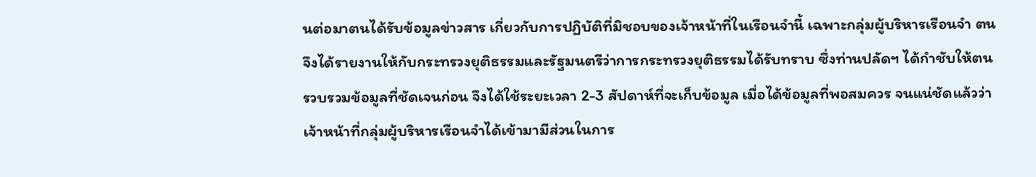นต่อมาตนได้รับข้อมูลข่าวสาร เกี่ยวกับการปฏิบัติที่มิชอบของเจ้าหน้าที่ในเรือนจำนี้ เฉพาะกลุ่มผู้บริหารเรือนจำ ตนจึงได้รายงานให้กับกระทรวงยุติธรรมและรัฐมนตรีว่าการกระทรวงยุติธรรมได้รับทราบ ซึ่งท่านปลัดฯ ได้กำชับให้ตนรวบรวมข้อมูลที่ชัดเจนก่อน จึงได้ใช้ระยะเวลา 2-3 สัปดาห์ที่จะเก็บข้อมูล เมื่อได้ข้อมูลที่พอสมควร จนแน่ชัดแล้วว่าเจ้าหน้าที่กลุ่มผู้บริหารเรือนจำได้เข้ามามีส่วนในการ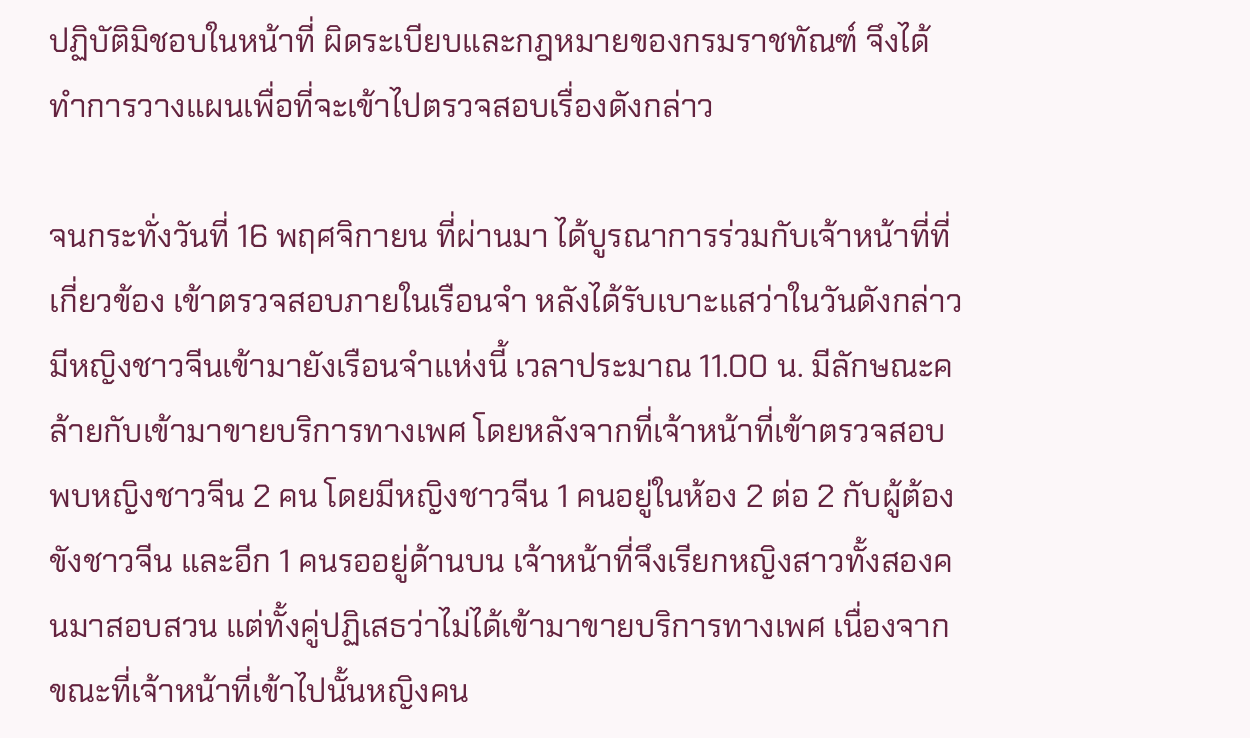ปฏิบัติมิชอบในหน้าที่ ผิดระเบียบและกฎหมายของกรมราชทัณฑ์ จึงได้ทำการวางแผนเพื่อที่จะเข้าไปตรวจสอบเรื่องดังกล่าว

จนกระทั่งวันที่ 16 พฤศจิกายน ที่ผ่านมา ได้บูรณาการร่วมกับเจ้าหน้าที่ที่เกี่ยวข้อง เข้าตรวจสอบภายในเรือนจำ หลังได้รับเบาะแสว่าในวันดังกล่าวมีหญิงชาวจีนเข้ามายังเรือนจำแห่งนี้ เวลาประมาณ 11.00 น. มีลักษณะคล้ายกับเข้ามาขายบริการทางเพศ โดยหลังจากที่เจ้าหน้าที่เข้าตรวจสอบพบหญิงชาวจีน 2 คน โดยมีหญิงชาวจีน 1 คนอยู่ในห้อง 2 ต่อ 2 กับผู้ต้องขังชาวจีน และอีก 1 คนรออยู่ด้านบน เจ้าหน้าที่จึงเรียกหญิงสาวทั้งสองคนมาสอบสวน แต่ทั้งคู่ปฏิเสธว่าไม่ได้เข้ามาขายบริการทางเพศ เนื่องจากขณะที่เจ้าหน้าที่เข้าไปนั้นหญิงคน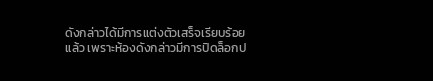ดังกล่าวได้มีการแต่งตัวเสร็จเรียบร้อยแล้ว เพราะห้องดังกล่าวมีการปิดล็อกป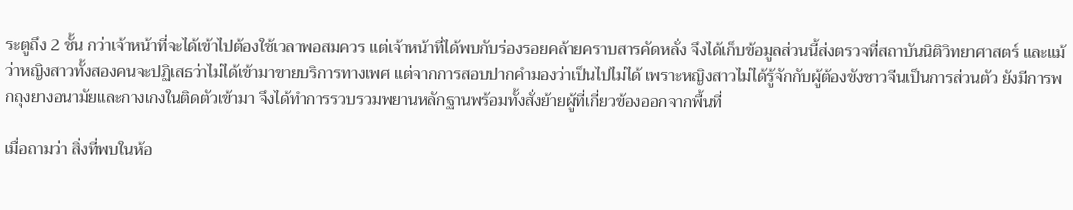ระตูถึง 2 ชั้น กว่าเจ้าหน้าที่จะได้เข้าไปต้องใช้เวลาพอสมควร แต่เจ้าหน้าที่ได้พบกับร่องรอยคล้ายคราบสารคัดหลั่ง จึงได้เก็บข้อมูลส่วนนี้ส่งตรวจที่สถาบันนิติวิทยาศาสตร์ และแม้ว่าหญิงสาวทั้งสองคนจะปฏิเสธว่าไม่ได้เข้ามาขายบริการทางเพศ แต่จากการสอบปากคำมองว่าเป็นไปไม่ได้ เพราะหญิงสาวไม่ได้รู้จักกับผู้ต้องขังชาวจีนเป็นการส่วนตัว ยังมีการพกถุงยางอนามัยและกางเกงในติดตัวเข้ามา จึงได้ทำการรวบรวมพยานหลักฐานพร้อมทั้งสั่งย้ายผู้ที่เกี่ยวข้องออกจากพื้นที่

เมื่อถามว่า สิ่งที่พบในห้อ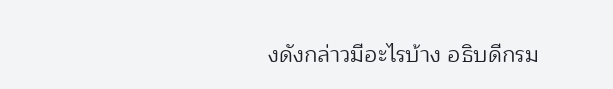งดังกล่าวมีอะไรบ้าง อธิบดีกรม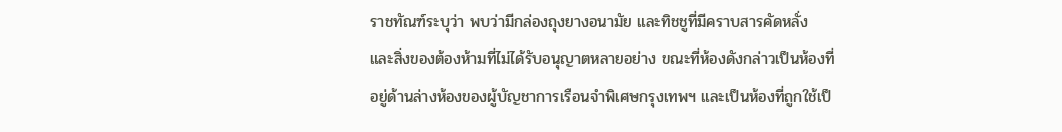ราชทัณฑ์ระบุว่า พบว่ามีกล่องถุงยางอนามัย และทิชชูที่มีคราบสารคัดหลั่ง และสิ่งของต้องห้ามที่ไม่ได้รับอนุญาตหลายอย่าง ขณะที่ห้องดังกล่าวเป็นห้องที่อยู่ด้านล่างห้องของผู้บัญชาการเรือนจำพิเศษกรุงเทพฯ และเป็นห้องที่ถูกใช้เป็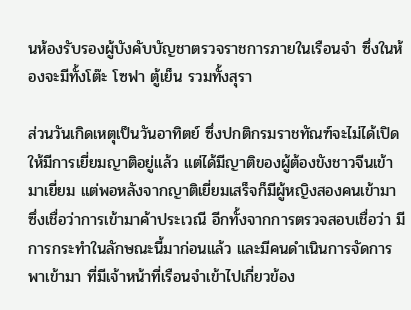นห้องรับรองผู้บังคับบัญชาตรวจราชการภายในเรือนจำ ซึ่งในห้องจะมีทั้งโต๊ะ โซฟา ตู้เย็น รวมทั้งสุรา

ส่วนวันเกิดเหตุเป็นวันอาทิตย์ ซึ่งปกติกรมราชทัณฑ์จะไม่ได้เปิดให้มีการเยี่ยมญาติอยู่แล้ว แต่ได้มีญาติของผู้ต้องขังชาวจีนเข้ามาเยี่ยม แต่พอหลังจากญาติเยี่ยมเสร็จก็มีผู้หญิงสองคนเข้ามา ซึ่งเชื่อว่าการเข้ามาค้าประเวณี อีกทั้งจากการตรวจสอบเชื่อว่า มีการกระทำในลักษณะนี้มาก่อนแล้ว และมีคนดำเนินการจัดการพาเข้ามา ที่มีเจ้าหน้าที่เรือนจำเข้าไปเกี่ยวข้อง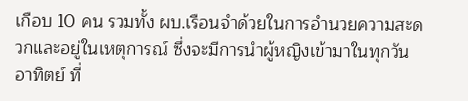เกือบ 10 คน รวมทั้ง ผบ.เรือนจำด้วยในการอำนวยความสะดวกและอยู่ในเหตุการณ์ ซึ่งจะมีการนำผู้หญิงเข้ามาในทุกวันอาทิตย์ ที่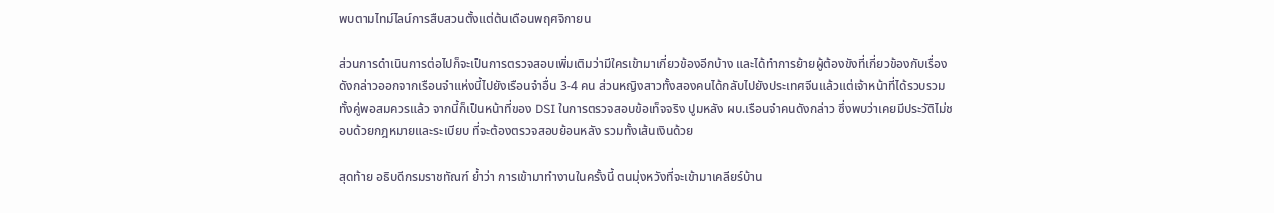พบตามไทม์ไลน์การสืบสวนตั้งแต่ต้นเดือนพฤศจิกายน

ส่วนการดำเนินการต่อไปก็จะเป็นการตรวจสอบเพิ่มเติมว่ามีใครเข้ามาเกี่ยวข้องอีกบ้าง และได้ทำการย้ายผู้ต้องขังที่เกี่ยวข้องกับเรื่องดังกล่าวออกจากเรือนจำแห่งนี้ไปยังเรือนจำอื่น 3-4 คน ส่วนหญิงสาวทั้งสองคนได้กลับไปยังประเทศจีนแล้วแต่เจ้าหน้าที่ได้รวบรวมทั้งคู่พอสมควรแล้ว จากนี้ก็เป็นหน้าที่ของ DSI ในการตรวจสอบข้อเท็จจริง ปูมหลัง ผบ.เรือนจำคนดังกล่าว ซึ่งพบว่าเคยมีประวัติไม่ชอบด้วยกฎหมายและระเบียบ ที่จะต้องตรวจสอบย้อนหลัง รวมทั้งเส้นเงินด้วย

สุดท้าย อธิบดีกรมราชทัณฑ์ ย้ำว่า การเข้ามาทำงานในครั้งนี้ ตนมุ่งหวังที่จะเข้ามาเคลียร์บ้าน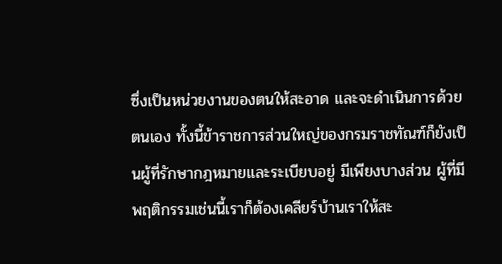ซึ่งเป็นหน่วยงานของตนให้สะอาด และจะดำเนินการด้วยตนเอง ทั้งนี้ข้าราชการส่วนใหญ่ของกรมราชทัณฑ์ก็ยังเป็นผู้ที่รักษากฎหมายและระเบียบอยู่ มีเพียงบางส่วน ผู้ที่มีพฤติกรรมเช่นนี้เราก็ต้องเคลียร์บ้านเราให้สะ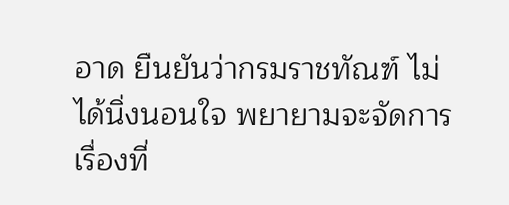อาด ยืนยันว่ากรมราชทัณฑ์ ไม่ได้นิ่งนอนใจ พยายามจะจัดการเรื่องที่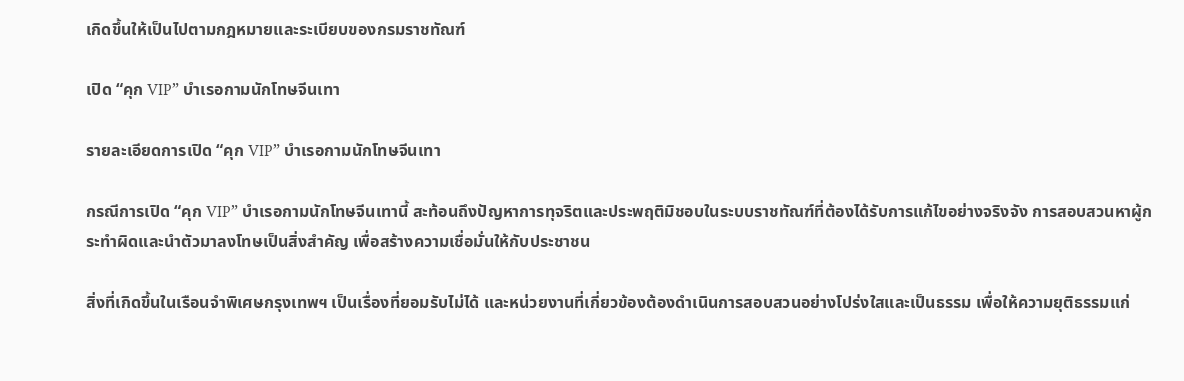เกิดขึ้นให้เป็นไปตามกฎหมายและระเบียบของกรมราชทัณฑ์

เปิด “คุก VIP” บำเรอกามนักโทษจีนเทา

รายละเอียดการเปิด “คุก VIP” บำเรอกามนักโทษจีนเทา

กรณีการเปิด “คุก VIP” บำเรอกามนักโทษจีนเทานี้ สะท้อนถึงปัญหาการทุจริตและประพฤติมิชอบในระบบราชทัณฑ์ที่ต้องได้รับการแก้ไขอย่างจริงจัง การสอบสวนหาผู้กระทำผิดและนำตัวมาลงโทษเป็นสิ่งสำคัญ เพื่อสร้างความเชื่อมั่นให้กับประชาชน

สิ่งที่เกิดขึ้นในเรือนจำพิเศษกรุงเทพฯ เป็นเรื่องที่ยอมรับไม่ได้ และหน่วยงานที่เกี่ยวข้องต้องดำเนินการสอบสวนอย่างโปร่งใสและเป็นธรรม เพื่อให้ความยุติธรรมแก่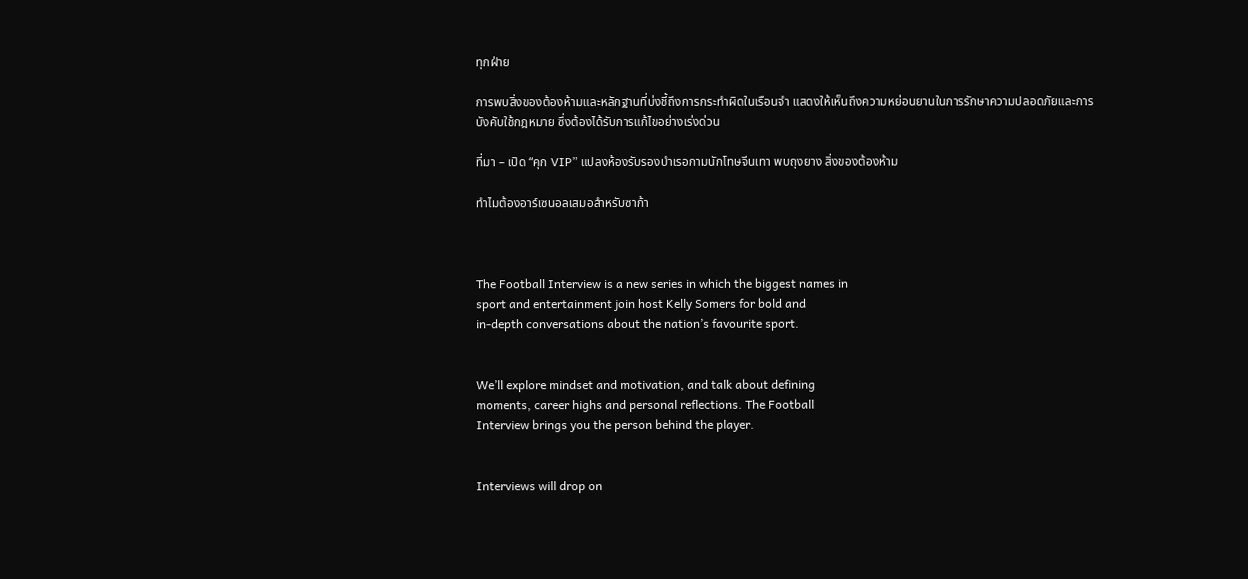ทุกฝ่าย

การพบสิ่งของต้องห้ามและหลักฐานที่บ่งชี้ถึงการกระทำผิดในเรือนจำ แสดงให้เห็นถึงความหย่อนยานในการรักษาความปลอดภัยและการบังคับใช้กฎหมาย ซึ่งต้องได้รับการแก้ไขอย่างเร่งด่วน

ที่มา – เปิด “คุก VIP” แปลงห้องรับรองบำเรอกามนักโทษจีนเทา พบถุงยาง สิ่งของต้องห้าม

ทำไมต้องอาร์เซนอลเสมอสำหรับซาก้า



The Football Interview is a new series in which the biggest names in
sport and entertainment join host Kelly Somers for bold and
in-depth conversations about the nation’s favourite sport.


We’ll explore mindset and motivation, and talk about defining
moments, career highs and personal reflections. The Football
Interview brings you the person behind the player.


Interviews will drop on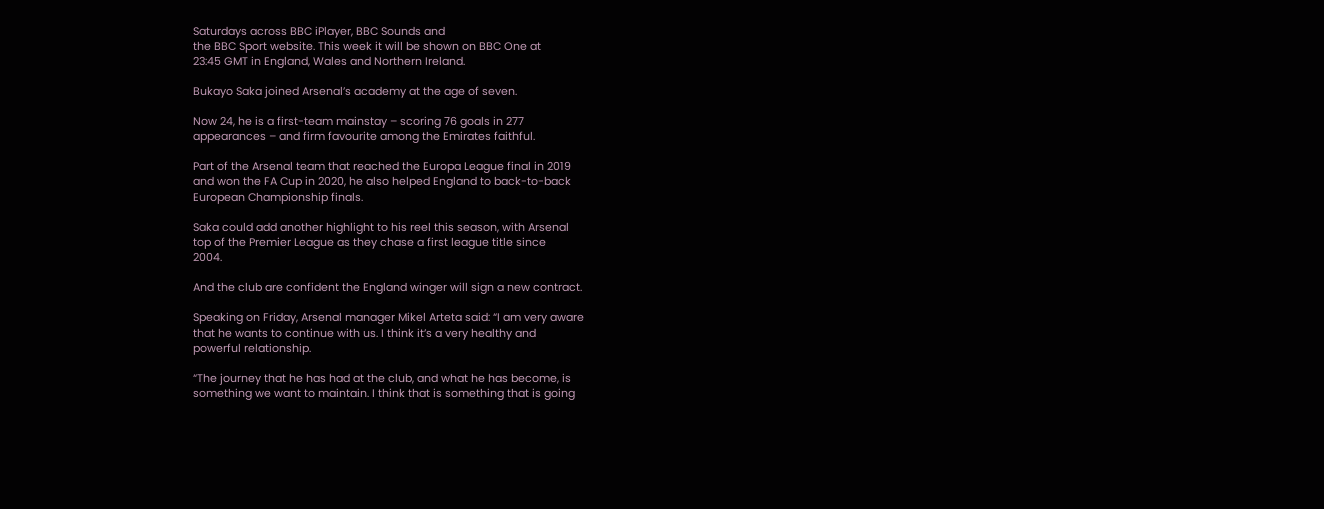Saturdays across BBC iPlayer, BBC Sounds and
the BBC Sport website. This week it will be shown on BBC One at
23:45 GMT in England, Wales and Northern Ireland.

Bukayo Saka joined Arsenal’s academy at the age of seven.

Now 24, he is a first-team mainstay – scoring 76 goals in 277
appearances – and firm favourite among the Emirates faithful.

Part of the Arsenal team that reached the Europa League final in 2019
and won the FA Cup in 2020, he also helped England to back-to-back
European Championship finals.

Saka could add another highlight to his reel this season, with Arsenal
top of the Premier League as they chase a first league title since
2004.

And the club are confident the England winger will sign a new contract.

Speaking on Friday, Arsenal manager Mikel Arteta said: “I am very aware
that he wants to continue with us. I think it’s a very healthy and
powerful relationship.

“The journey that he has had at the club, and what he has become, is
something we want to maintain. I think that is something that is going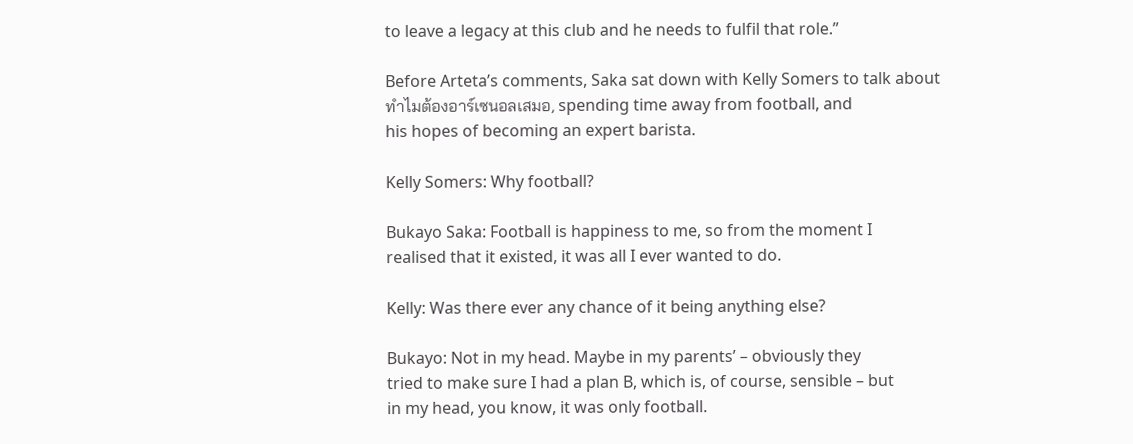to leave a legacy at this club and he needs to fulfil that role.”

Before Arteta’s comments, Saka sat down with Kelly Somers to talk about
ทำไมต้องอาร์เซนอลเสมอ, spending time away from football, and
his hopes of becoming an expert barista.

Kelly Somers: Why football?

Bukayo Saka: Football is happiness to me, so from the moment I
realised that it existed, it was all I ever wanted to do.

Kelly: Was there ever any chance of it being anything else?

Bukayo: Not in my head. Maybe in my parents’ – obviously they
tried to make sure I had a plan B, which is, of course, sensible – but
in my head, you know, it was only football.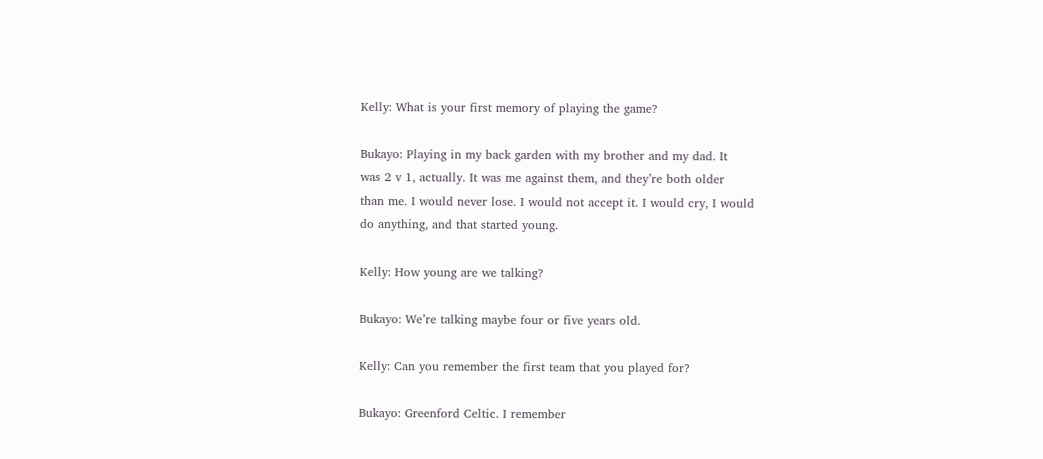Kelly: What is your first memory of playing the game?

Bukayo: Playing in my back garden with my brother and my dad. It
was 2 v 1, actually. It was me against them, and they’re both older
than me. I would never lose. I would not accept it. I would cry, I would
do anything, and that started young.

Kelly: How young are we talking?

Bukayo: We’re talking maybe four or five years old.

Kelly: Can you remember the first team that you played for?

Bukayo: Greenford Celtic. I remember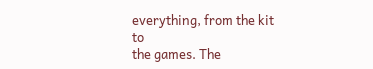everything, from the kit to
the games. The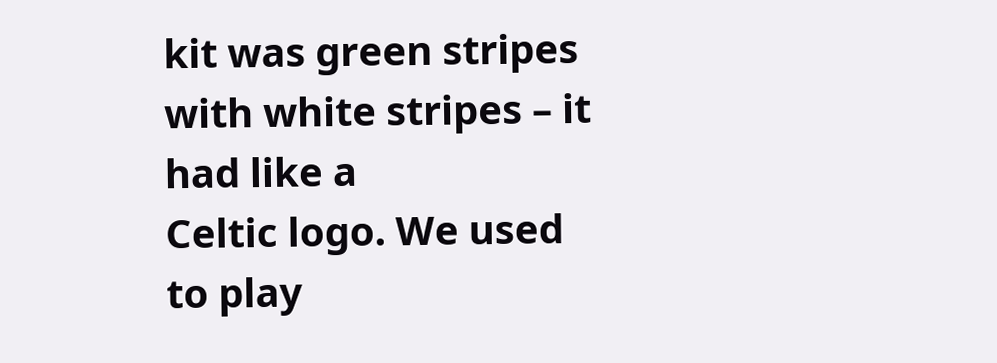kit was green stripes with white stripes – it had like a
Celtic logo. We used to play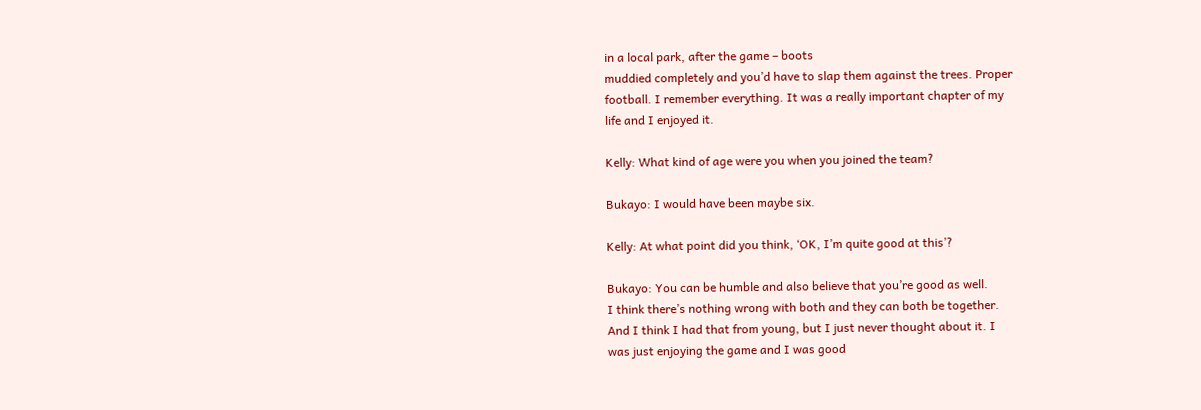in a local park, after the game – boots
muddied completely and you’d have to slap them against the trees. Proper
football. I remember everything. It was a really important chapter of my
life and I enjoyed it.

Kelly: What kind of age were you when you joined the team?

Bukayo: I would have been maybe six.

Kelly: At what point did you think, ‘OK, I’m quite good at this’?

Bukayo: You can be humble and also believe that you’re good as well.
I think there’s nothing wrong with both and they can both be together.
And I think I had that from young, but I just never thought about it. I
was just enjoying the game and I was good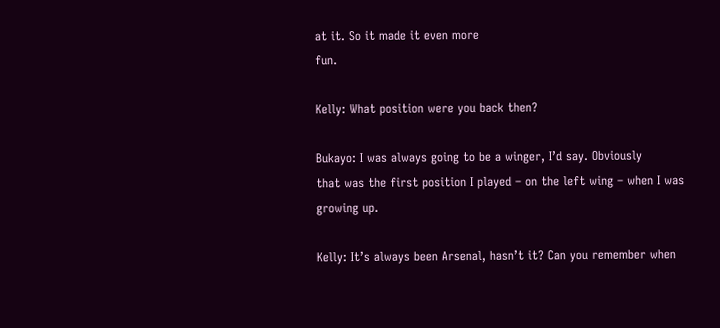at it. So it made it even more
fun.

Kelly: What position were you back then?

Bukayo: I was always going to be a winger, I’d say. Obviously
that was the first position I played – on the left wing – when I was
growing up.

Kelly: It’s always been Arsenal, hasn’t it? Can you remember when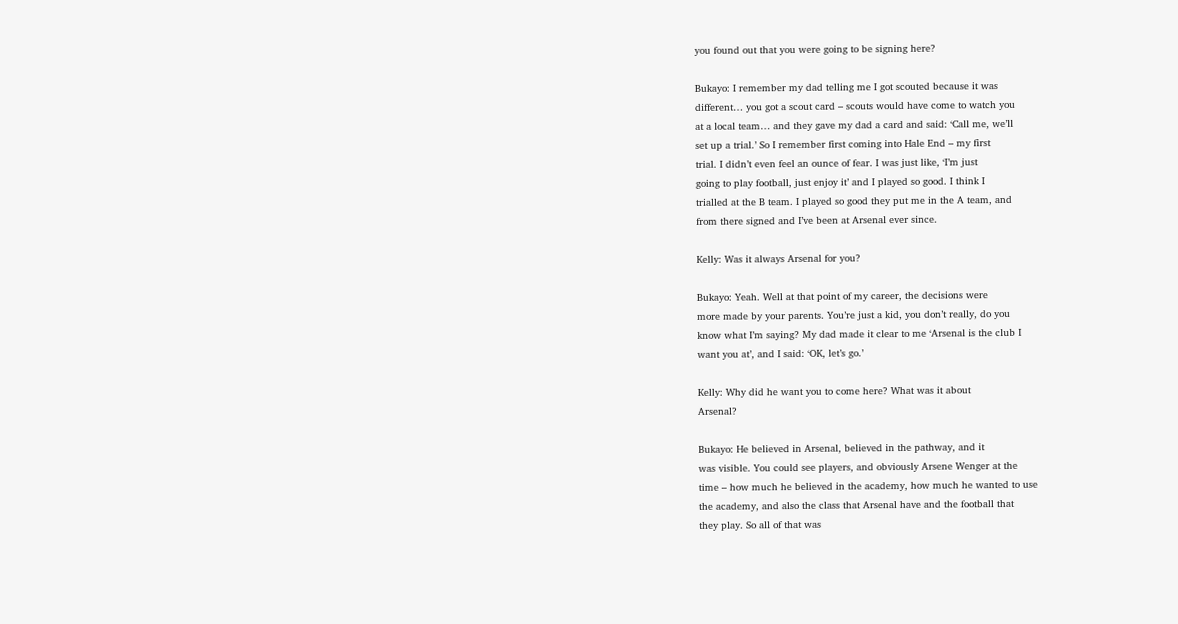you found out that you were going to be signing here?

Bukayo: I remember my dad telling me I got scouted because it was
different… you got a scout card – scouts would have come to watch you
at a local team… and they gave my dad a card and said: ‘Call me, we’ll
set up a trial.’ So I remember first coming into Hale End – my first
trial. I didn’t even feel an ounce of fear. I was just like, ‘I’m just
going to play football, just enjoy it’ and I played so good. I think I
trialled at the B team. I played so good they put me in the A team, and
from there signed and I’ve been at Arsenal ever since.

Kelly: Was it always Arsenal for you?

Bukayo: Yeah. Well at that point of my career, the decisions were
more made by your parents. You’re just a kid, you don’t really, do you
know what I’m saying? My dad made it clear to me ‘Arsenal is the club I
want you at’, and I said: ‘OK, let’s go.’

Kelly: Why did he want you to come here? What was it about
Arsenal?

Bukayo: He believed in Arsenal, believed in the pathway, and it
was visible. You could see players, and obviously Arsene Wenger at the
time – how much he believed in the academy, how much he wanted to use
the academy, and also the class that Arsenal have and the football that
they play. So all of that was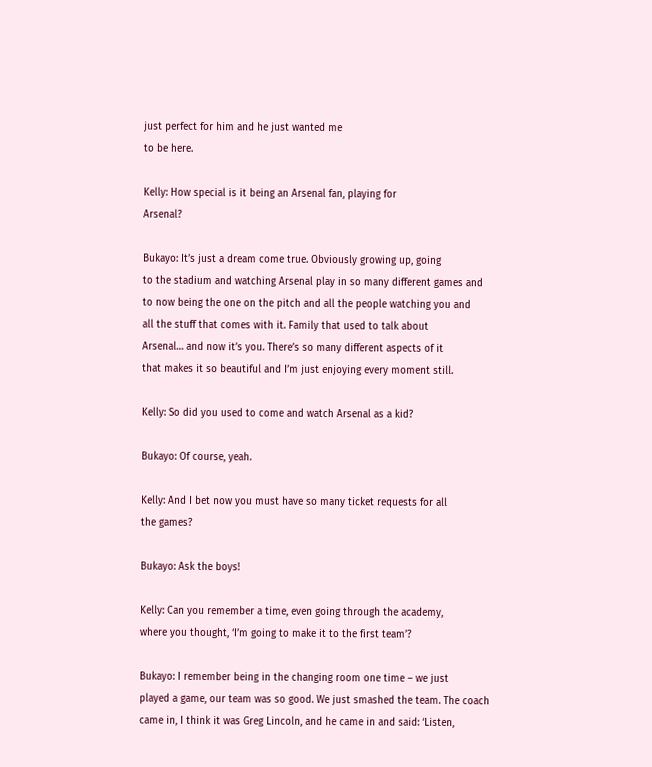just perfect for him and he just wanted me
to be here.

Kelly: How special is it being an Arsenal fan, playing for
Arsenal?

Bukayo: It’s just a dream come true. Obviously growing up, going
to the stadium and watching Arsenal play in so many different games and
to now being the one on the pitch and all the people watching you and
all the stuff that comes with it. Family that used to talk about
Arsenal… and now it’s you. There’s so many different aspects of it
that makes it so beautiful and I’m just enjoying every moment still.

Kelly: So did you used to come and watch Arsenal as a kid?

Bukayo: Of course, yeah.

Kelly: And I bet now you must have so many ticket requests for all
the games?

Bukayo: Ask the boys!

Kelly: Can you remember a time, even going through the academy,
where you thought, ‘I’m going to make it to the first team’?

Bukayo: I remember being in the changing room one time – we just
played a game, our team was so good. We just smashed the team. The coach
came in, I think it was Greg Lincoln, and he came in and said: ‘Listen,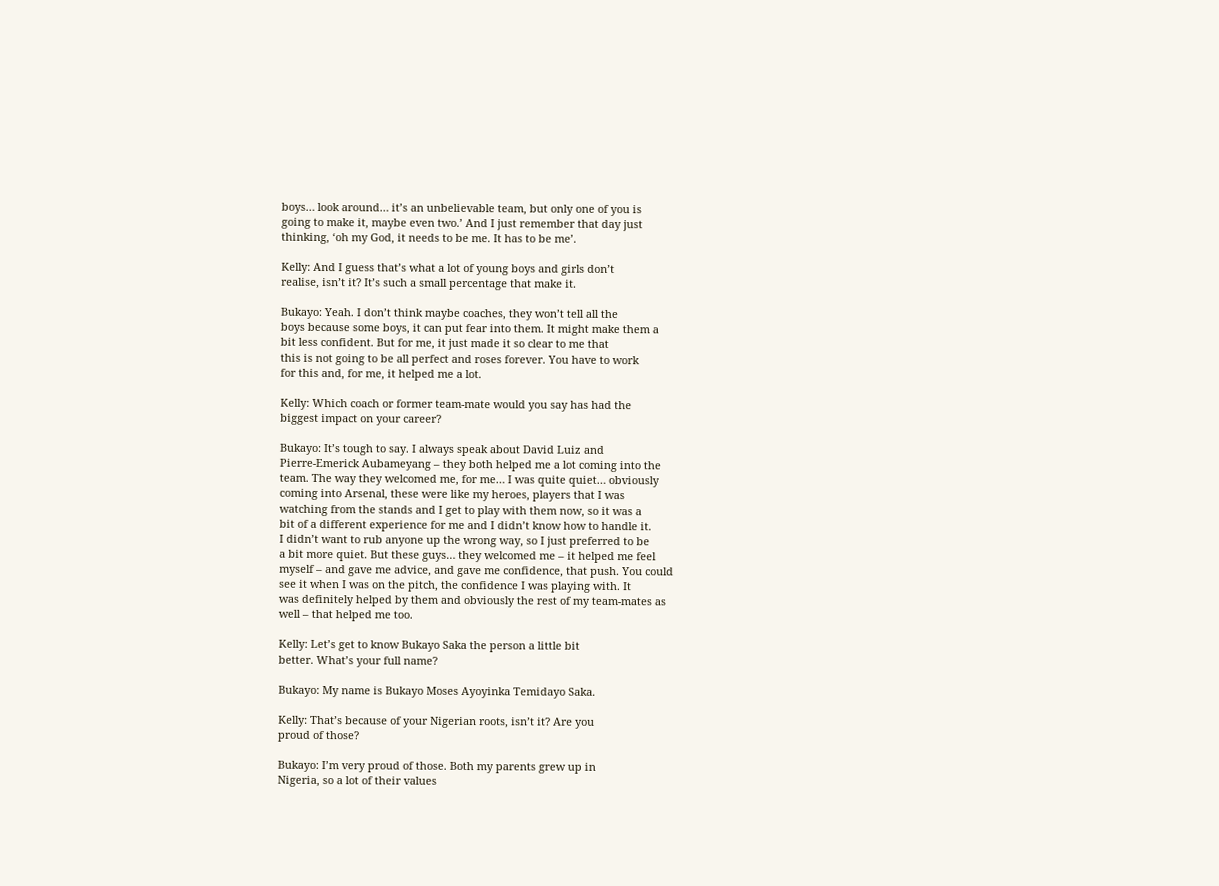boys… look around… it’s an unbelievable team, but only one of you is
going to make it, maybe even two.’ And I just remember that day just
thinking, ‘oh my God, it needs to be me. It has to be me’.

Kelly: And I guess that’s what a lot of young boys and girls don’t
realise, isn’t it? It’s such a small percentage that make it.

Bukayo: Yeah. I don’t think maybe coaches, they won’t tell all the
boys because some boys, it can put fear into them. It might make them a
bit less confident. But for me, it just made it so clear to me that
this is not going to be all perfect and roses forever. You have to work
for this and, for me, it helped me a lot.

Kelly: Which coach or former team-mate would you say has had the
biggest impact on your career?

Bukayo: It’s tough to say. I always speak about David Luiz and
Pierre-Emerick Aubameyang – they both helped me a lot coming into the
team. The way they welcomed me, for me… I was quite quiet… obviously
coming into Arsenal, these were like my heroes, players that I was
watching from the stands and I get to play with them now, so it was a
bit of a different experience for me and I didn’t know how to handle it.
I didn’t want to rub anyone up the wrong way, so I just preferred to be
a bit more quiet. But these guys… they welcomed me – it helped me feel
myself – and gave me advice, and gave me confidence, that push. You could
see it when I was on the pitch, the confidence I was playing with. It
was definitely helped by them and obviously the rest of my team-mates as
well – that helped me too.

Kelly: Let’s get to know Bukayo Saka the person a little bit
better. What’s your full name?

Bukayo: My name is Bukayo Moses Ayoyinka Temidayo Saka.

Kelly: That’s because of your Nigerian roots, isn’t it? Are you
proud of those?

Bukayo: I’m very proud of those. Both my parents grew up in
Nigeria, so a lot of their values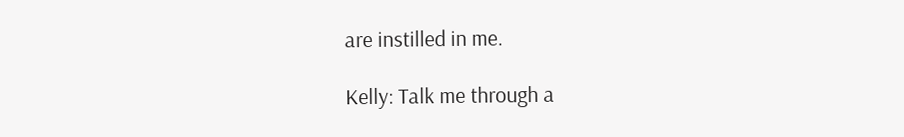are instilled in me.

Kelly: Talk me through a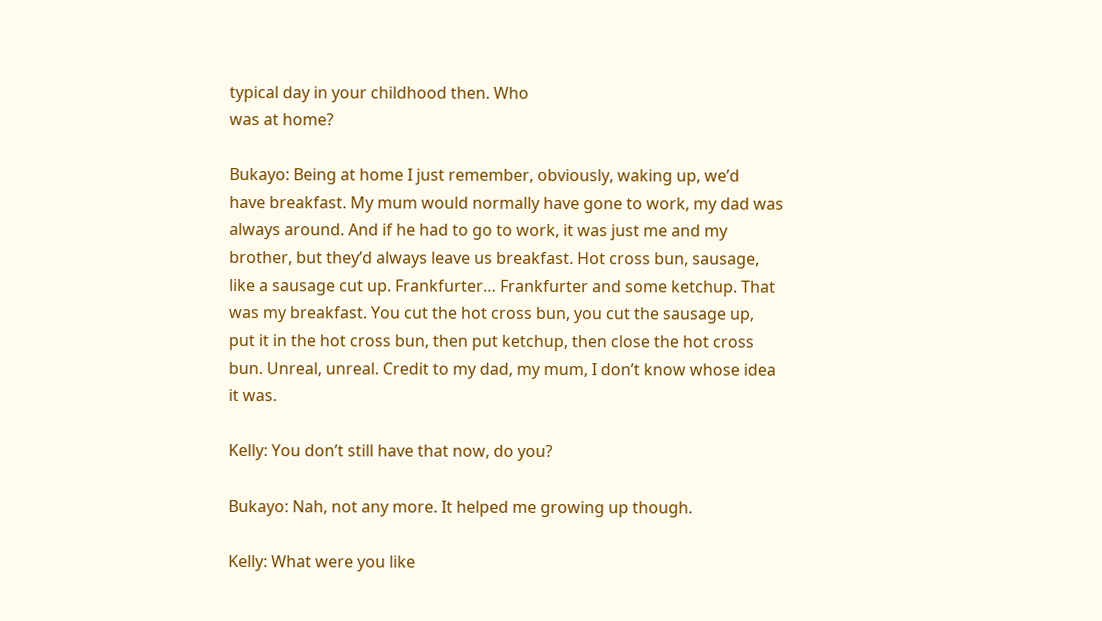typical day in your childhood then. Who
was at home?

Bukayo: Being at home I just remember, obviously, waking up, we’d
have breakfast. My mum would normally have gone to work, my dad was
always around. And if he had to go to work, it was just me and my
brother, but they’d always leave us breakfast. Hot cross bun, sausage,
like a sausage cut up. Frankfurter… Frankfurter and some ketchup. That
was my breakfast. You cut the hot cross bun, you cut the sausage up,
put it in the hot cross bun, then put ketchup, then close the hot cross
bun. Unreal, unreal. Credit to my dad, my mum, I don’t know whose idea
it was.

Kelly: You don’t still have that now, do you?

Bukayo: Nah, not any more. It helped me growing up though.

Kelly: What were you like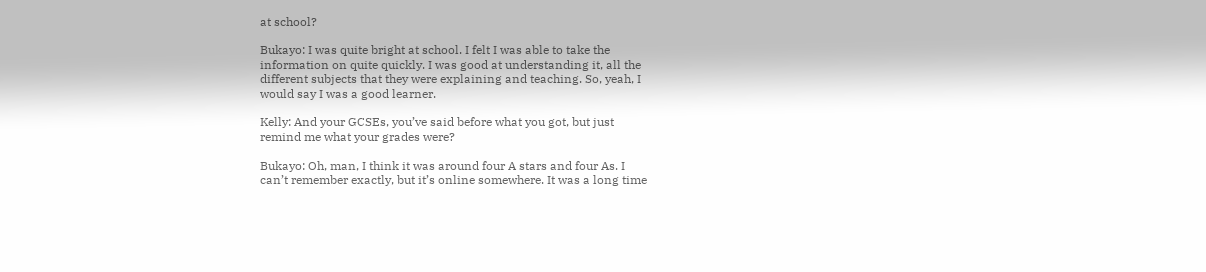at school?

Bukayo: I was quite bright at school. I felt I was able to take the
information on quite quickly. I was good at understanding it, all the
different subjects that they were explaining and teaching. So, yeah, I
would say I was a good learner.

Kelly: And your GCSEs, you’ve said before what you got, but just
remind me what your grades were?

Bukayo: Oh, man, I think it was around four A stars and four As. I
can’t remember exactly, but it’s online somewhere. It was a long time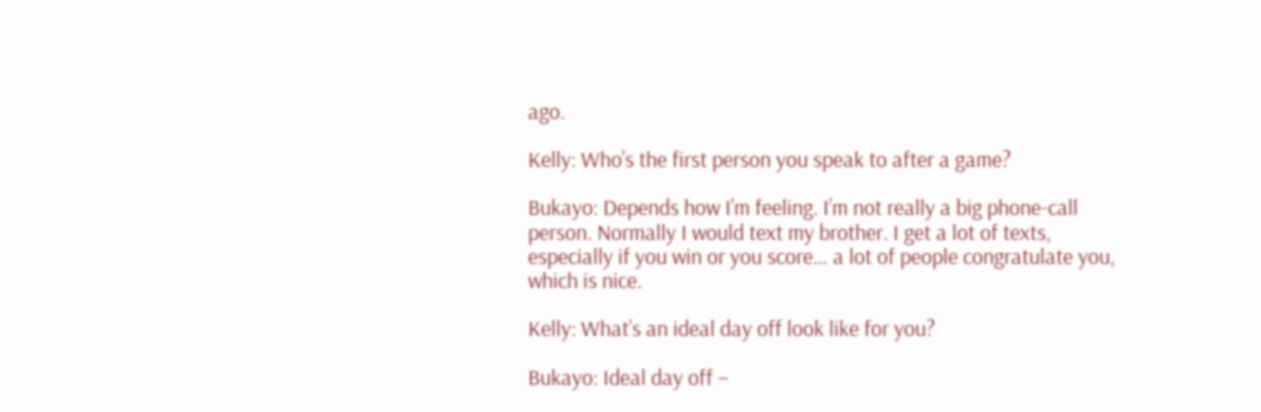ago.

Kelly: Who’s the first person you speak to after a game?

Bukayo: Depends how I’m feeling. I’m not really a big phone-call
person. Normally I would text my brother. I get a lot of texts,
especially if you win or you score… a lot of people congratulate you,
which is nice.

Kelly: What’s an ideal day off look like for you?

Bukayo: Ideal day off –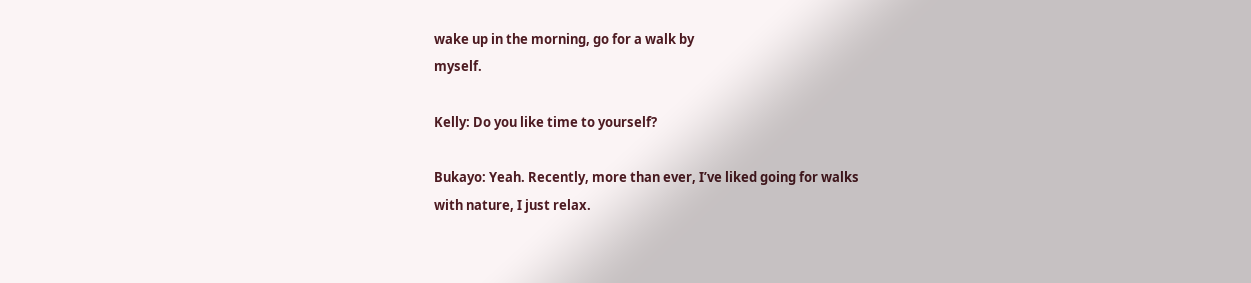wake up in the morning, go for a walk by
myself.

Kelly: Do you like time to yourself?

Bukayo: Yeah. Recently, more than ever, I’ve liked going for walks
with nature, I just relax.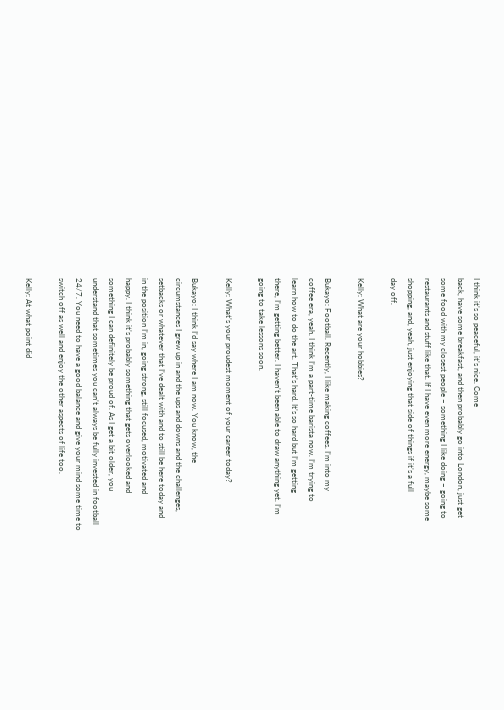I think it’s so peaceful, it’s nice. Come
back, have some breakfast, and then probably go into London, just get
some food with my closest people – something I like doing – going to
restaurants and stuff like that. If I have even more energy, maybe some
shopping, and, yeah, just enjoying that side of things if it’s a full
day off.

Kelly: What are your hobbies?

Bukayo: Football. Recently, I like making coffees. I’m into my
coffee era, yeah. I think I’m a part-time barista now. I’m trying to
learn how to do the art. That’s hard. It’s so hard but I’m getting
there, I’m getting better. I haven’t been able to draw anything yet. I’m
going to take lessons soon.

Kelly: What’s your proudest moment of your career today?

Bukayo: I think I’d say where I am now. You know, the
circumstances I grew up in and the ups and downs and the challenges,
setbacks or whatever that I’ve dealt with and to still be here today and
in the position I’m in, going strong, still focused, motivated and
happy. I think it’s probably something that gets overlooked and
something I can definitely be proud of. As I get a bit older, you
understand that sometimes you can’t always be fully invested in football
24/7. You need to have a good balance and give your mind some time to
switch off as well and enjoy the other aspects of life too.

Kelly: At what point did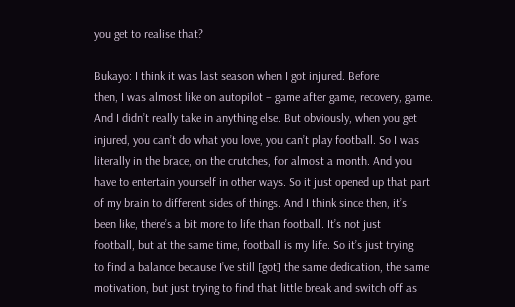you get to realise that?

Bukayo: I think it was last season when I got injured. Before
then, I was almost like on autopilot – game after game, recovery, game.
And I didn’t really take in anything else. But obviously, when you get
injured, you can’t do what you love, you can’t play football. So I was
literally in the brace, on the crutches, for almost a month. And you
have to entertain yourself in other ways. So it just opened up that part
of my brain to different sides of things. And I think since then, it’s
been like, there’s a bit more to life than football. It’s not just
football, but at the same time, football is my life. So it’s just trying
to find a balance because I’ve still [got] the same dedication, the same
motivation, but just trying to find that little break and switch off as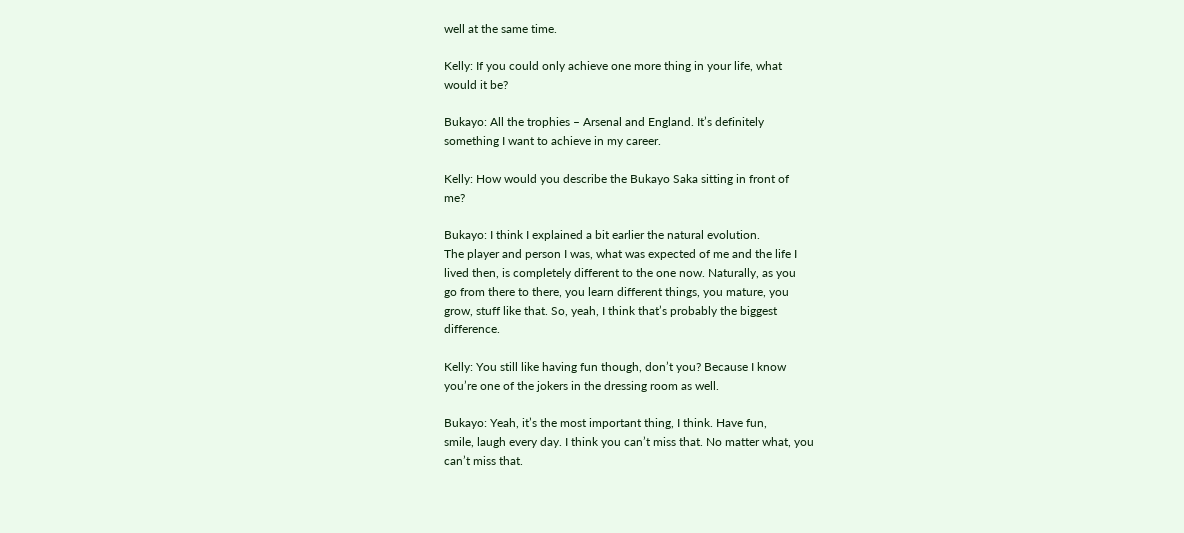well at the same time.

Kelly: If you could only achieve one more thing in your life, what
would it be?

Bukayo: All the trophies – Arsenal and England. It’s definitely
something I want to achieve in my career.

Kelly: How would you describe the Bukayo Saka sitting in front of
me?

Bukayo: I think I explained a bit earlier the natural evolution.
The player and person I was, what was expected of me and the life I
lived then, is completely different to the one now. Naturally, as you
go from there to there, you learn different things, you mature, you
grow, stuff like that. So, yeah, I think that’s probably the biggest
difference.

Kelly: You still like having fun though, don’t you? Because I know
you’re one of the jokers in the dressing room as well.

Bukayo: Yeah, it’s the most important thing, I think. Have fun,
smile, laugh every day. I think you can’t miss that. No matter what, you
can’t miss that.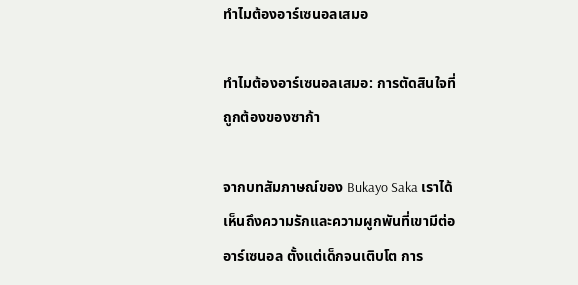ทำไมต้องอาร์เซนอลเสมอ

ทำไมต้องอาร์เซนอลเสมอ: การตัดสินใจที่ถูกต้องของซาก้า

จากบทสัมภาษณ์ของ Bukayo Saka เราได้เห็นถึงความรักและความผูกพันที่เขามีต่ออาร์เซนอล ตั้งแต่เด็กจนเติบโต การ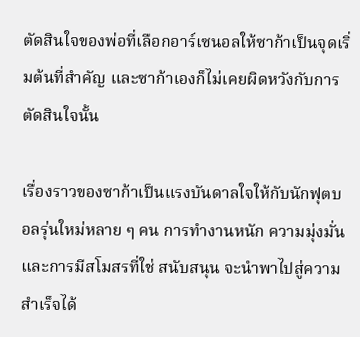ตัดสินใจของพ่อที่เลือกอาร์เซนอลให้ซาก้าเป็นจุดเริ่มต้นที่สำคัญ และซาก้าเองก็ไม่เคยผิดหวังกับการตัดสินใจนั้น

เรื่องราวของซาก้าเป็นแรงบันดาลใจให้กับนักฟุตบอลรุ่นใหม่หลาย ๆ คน การทำงานหนัก ความมุ่งมั่น และการมีสโมสรที่ใช่ สนับสนุน จะนำพาไปสู่ความสำเร็จได้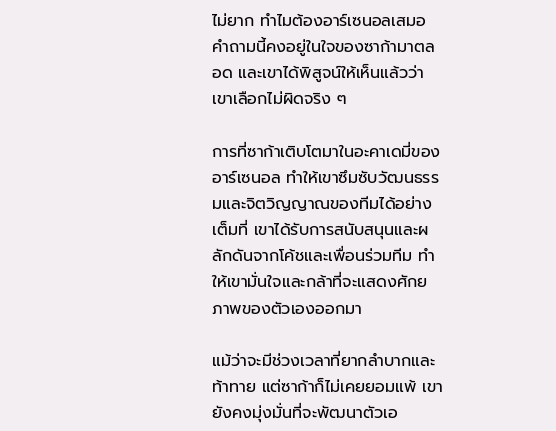ไม่ยาก ทำไมต้องอาร์เซนอลเสมอ คำถามนี้คงอยู่ในใจของซาก้ามาตลอด และเขาได้พิสูจน์ให้เห็นแล้วว่าเขาเลือกไม่ผิดจริง ๆ

การที่ซาก้าเติบโตมาในอะคาเดมี่ของอาร์เซนอล ทำให้เขาซึมซับวัฒนธรรมและจิตวิญญาณของทีมได้อย่างเต็มที่ เขาได้รับการสนับสนุนและผลักดันจากโค้ชและเพื่อนร่วมทีม ทำให้เขามั่นใจและกล้าที่จะแสดงศักยภาพของตัวเองออกมา

แม้ว่าจะมีช่วงเวลาที่ยากลำบากและท้าทาย แต่ซาก้าก็ไม่เคยยอมแพ้ เขายังคงมุ่งมั่นที่จะพัฒนาตัวเอ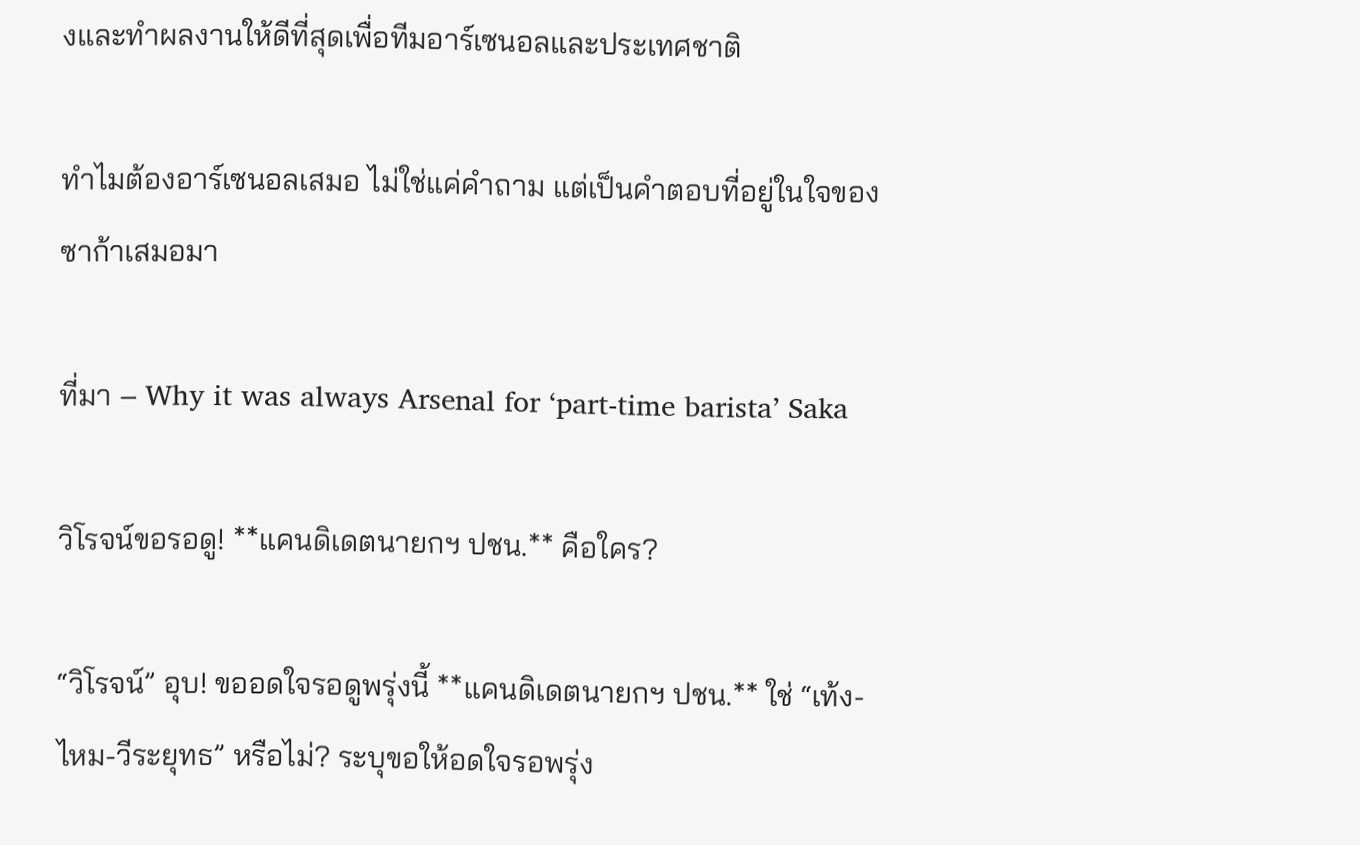งและทำผลงานให้ดีที่สุดเพื่อทีมอาร์เซนอลและประเทศชาติ

ทำไมต้องอาร์เซนอลเสมอ ไม่ใช่แค่คำถาม แต่เป็นคำตอบที่อยู่ในใจของซาก้าเสมอมา

ที่มา – Why it was always Arsenal for ‘part-time barista’ Saka

วิโรจน์ขอรอดู! **แคนดิเดตนายกฯ ปชน.** คือใคร?

“วิโรจน์” อุบ! ขออดใจรอดูพรุ่งนี้ **แคนดิเดตนายกฯ ปชน.** ใช่ “เท้ง-ไหม-วีระยุทธ” หรือไม่? ระบุขอให้อดใจรอพรุ่ง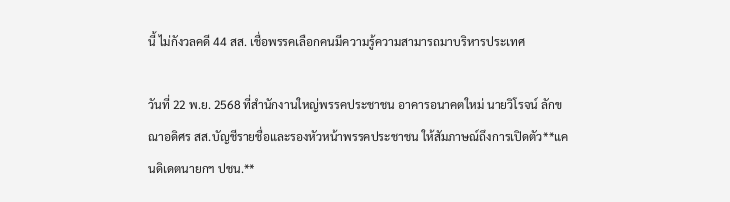นี้ ไม่กังวลคดี 44 สส. เชื่อพรรคเลือกคนมีความรู้ความสามารถมาบริหารประเทศ

วันที่ 22 พ.ย. 2568 ที่สำนักงานใหญ่พรรคประชาชน อาคารอนาคตใหม่ นายวิโรจน์ ลักขณาอดิศร สส.บัญชีรายชื่อและรองหัวหน้าพรรคประชาชน ให้สัมภาษณ์ถึงการเปิดตัว**แคนดิเดตนายกฯ ปชน.**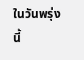ในวันพรุ่งนี้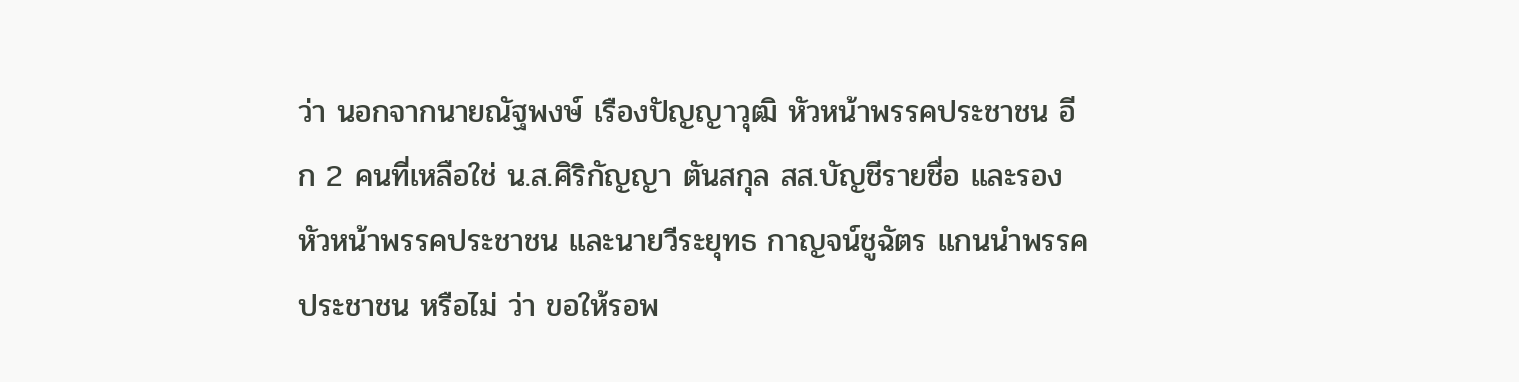ว่า นอกจากนายณัฐพงษ์ เรืองปัญญาวุฒิ หัวหน้าพรรคประชาชน อีก 2 คนที่เหลือใช่ น.ส.ศิริกัญญา ตันสกุล สส.บัญชีรายชื่อ และรองหัวหน้าพรรคประชาชน และนายวีระยุทธ กาญจน์ชูฉัตร แกนนำพรรคประชาชน หรือไม่ ว่า ขอให้รอพ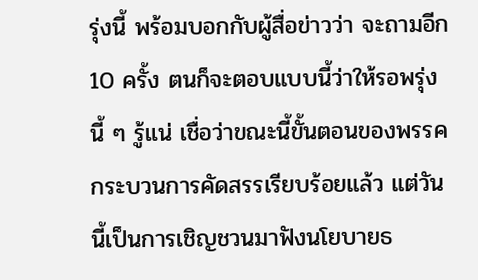รุ่งนี้ พร้อมบอกกับผู้สื่อข่าวว่า จะถามอีก 10 ครั้ง ตนก็จะตอบแบบนี้ว่าให้รอพรุ่งนี้ ๆ รู้แน่ เชื่อว่าขณะนี้ขั้นตอนของพรรคกระบวนการคัดสรรเรียบร้อยแล้ว แต่วันนี้เป็นการเชิญชวนมาฟังนโยบายธ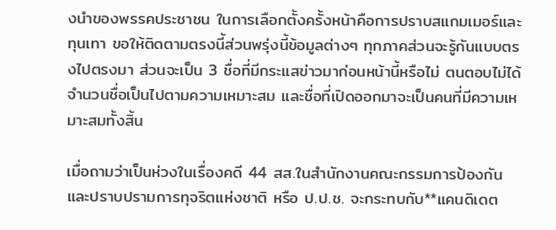งนำของพรรคประชาชน ในการเลือกตั้งครั้งหน้าคือการปราบสแกมเมอร์และทุนเทา ขอให้ติดตามตรงนี้ส่วนพรุ่งนี้ข้อมูลต่างๆ ทุกภาคส่วนจะรู้กันแบบตรงไปตรงมา ส่วนจะเป็น 3 ชื่อที่มีกระแสข่าวมาก่อนหน้านี้หรือไม่ ตนตอบไม่ได้ จำนวนชื่อเป็นไปตามความเหมาะสม และชื่อที่เปิดออกมาจะเป็นคนที่มีความเหมาะสมทั้งสิ้น

เมื่อถามว่าเป็นห่วงในเรื่องคดี 44 สส.ในสำนักงานคณะกรรมการป้องกันและปราบปรามการทุจริตแห่งชาติ หรือ ป.ป.ช. จะกระทบกับ**แคนดิเดต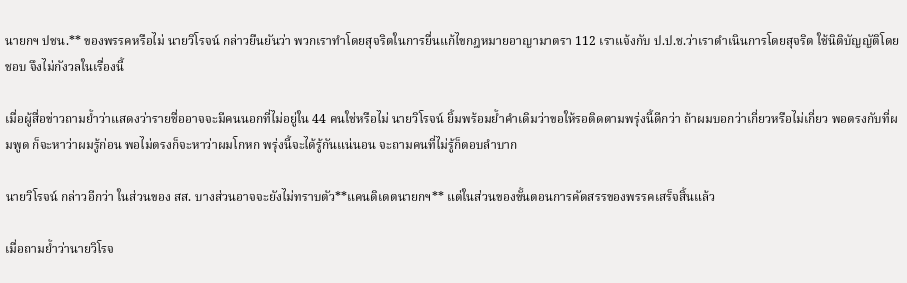นายกฯ ปชน.** ของพรรคหรือไม่ นายวิโรจน์ กล่าวยืนยันว่า พวกเราทำโดยสุจริตในการยื่นแก้ไขกฎหมายอาญามาตรา 112 เราแจ้งกับ ป.ป.ช.ว่าเราดำเนินการโดยสุจริต ใช้นิติบัญญัติโดยชอบ จึงไม่กังวลในเรื่องนี้

เมื่อผู้สื่อข่าวถามย้ำว่าแสดงว่ารายชื่ออาจจะมีคนนอกที่ไม่อยู่ใน 44 คนใช่หรือไม่ นายวิโรจน์ ยิ้มพร้อมย้ำคำเดิมว่าขอให้รอติดตามพรุ่งนี้ดีกว่า ถ้าผมบอกว่าเกี่ยวหรือไม่เกี่ยว พอตรงกับที่ผมพูด ก็จะหาว่าผมรู้ก่อน พอไม่ตรงก็จะหาว่าผมโกหก พรุ่งนี้จะได้รู้กันแน่นอน จะถามคนที่ไม่รู้ก็ตอบลำบาก

นายวิโรจน์ กล่าวอีกว่า ในส่วนของ สส. บางส่วนอาจจะยังไม่ทราบตัว**แคนดิเดตนายกฯ** แต่ในส่วนของขั้นตอนการคัดสรรของพรรคเสร็จสิ้นแล้ว

เมื่อถามย้ำว่านายวิโรจ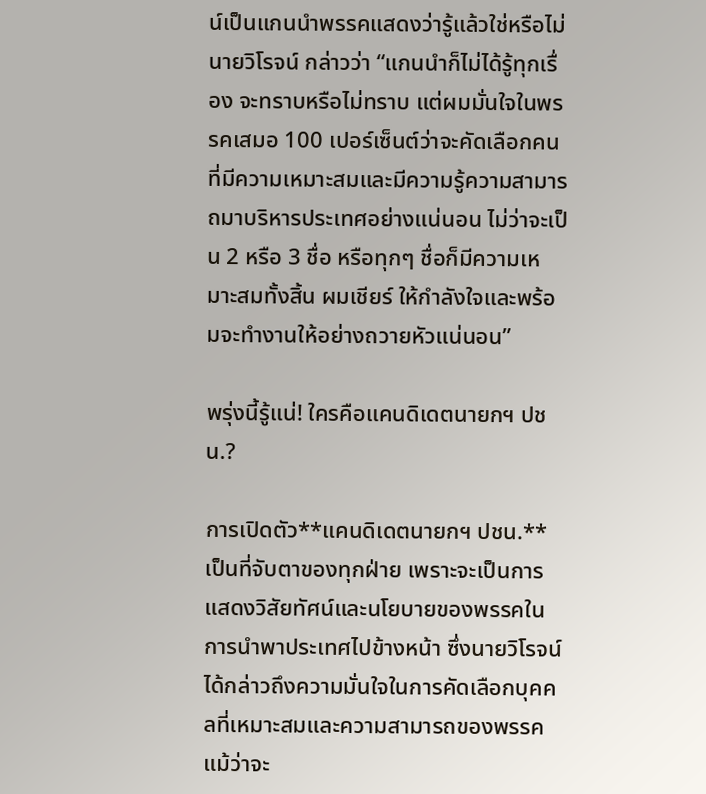น์เป็นแกนนำพรรคแสดงว่ารู้แล้วใช่หรือไม่ นายวิโรจน์ กล่าวว่า “แกนนำก็ไม่ได้รู้ทุกเรื่อง จะทราบหรือไม่ทราบ แต่ผมมั่นใจในพรรคเสมอ 100 เปอร์เซ็นต์ว่าจะคัดเลือกคนที่มีความเหมาะสมและมีความรู้ความสามารถมาบริหารประเทศอย่างแน่นอน ไม่ว่าจะเป็น 2 หรือ 3 ชื่อ หรือทุกๆ ชื่อก็มีความเหมาะสมทั้งสิ้น ผมเชียร์ ให้กำลังใจและพร้อมจะทำงานให้อย่างถวายหัวแน่นอน”

พรุ่งนี้รู้แน่! ใครคือแคนดิเดตนายกฯ ปชน.?

การเปิดตัว**แคนดิเดตนายกฯ ปชน.** เป็นที่จับตาของทุกฝ่าย เพราะจะเป็นการแสดงวิสัยทัศน์และนโยบายของพรรคในการนำพาประเทศไปข้างหน้า ซึ่งนายวิโรจน์ได้กล่าวถึงความมั่นใจในการคัดเลือกบุคคลที่เหมาะสมและความสามารถของพรรค แม้ว่าจะ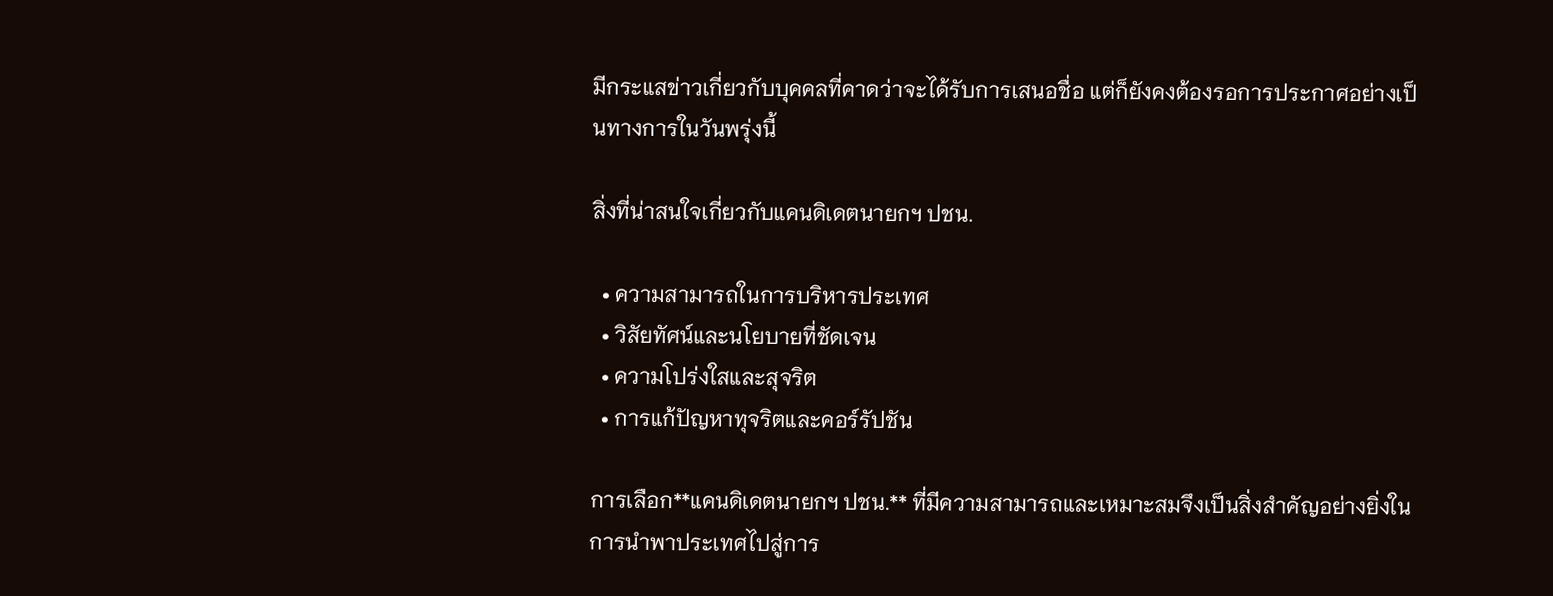มีกระแสข่าวเกี่ยวกับบุคคลที่คาดว่าจะได้รับการเสนอชื่อ แต่ก็ยังคงต้องรอการประกาศอย่างเป็นทางการในวันพรุ่งนี้

สิ่งที่น่าสนใจเกี่ยวกับแคนดิเดตนายกฯ ปชน.

  • ความสามารถในการบริหารประเทศ
  • วิสัยทัศน์และนโยบายที่ชัดเจน
  • ความโปร่งใสและสุจริต
  • การแก้ปัญหาทุจริตและคอร์รัปชัน

การเลือก**แคนดิเดตนายกฯ ปชน.** ที่มีความสามารถและเหมาะสมจึงเป็นสิ่งสำคัญอย่างยิ่งในการนำพาประเทศไปสู่การ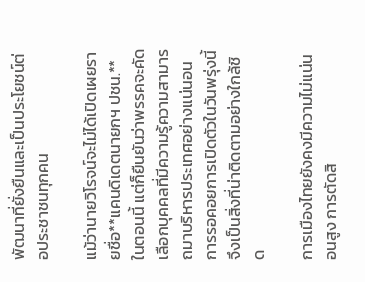พัฒนาที่ยั่งยืนและเป็นประโยชน์ต่อประชาชนทุกคน

แม้ว่านายวิโรจน์จะไม่ได้เปิดเผยรายชื่อ**แคนดิเดตนายกฯ ปชน.** ในตอนนี้ แต่ก็ยืนยันว่าพรรคจะคัดเลือกบุคคลที่มีความรู้ความสามารถมาบริหารประเทศอย่างแน่นอน การรอคอยการเปิดตัวในวันพรุ่งนี้จึงเป็นสิ่งที่น่าติดตามอย่างใกล้ชิด

การเมืองไทยยังคงมีความไม่แน่นอนสูง การตัดสิ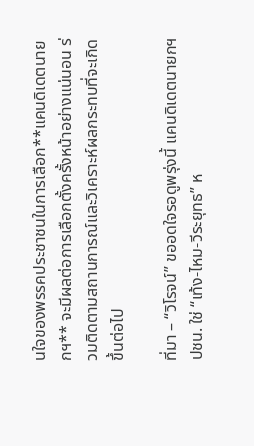นใจของพรรคประชาชนในการเลือก**แคนดิเดตนายกฯ** จะมีผลต่อการเลือกตั้งครั้งหน้าอย่างแน่นอน ร่วมติดตามสถานการณ์และวิเคราะห์ผลกระทบที่จะเกิดขึ้นต่อไป

ที่มา – “วิโรจน์” ขออดใจรอดูพรุ่งนี้ แคนดิเดตนายกฯ ปชน. ใช่ “เท้ง-ไหม-วีระยุทธ” ห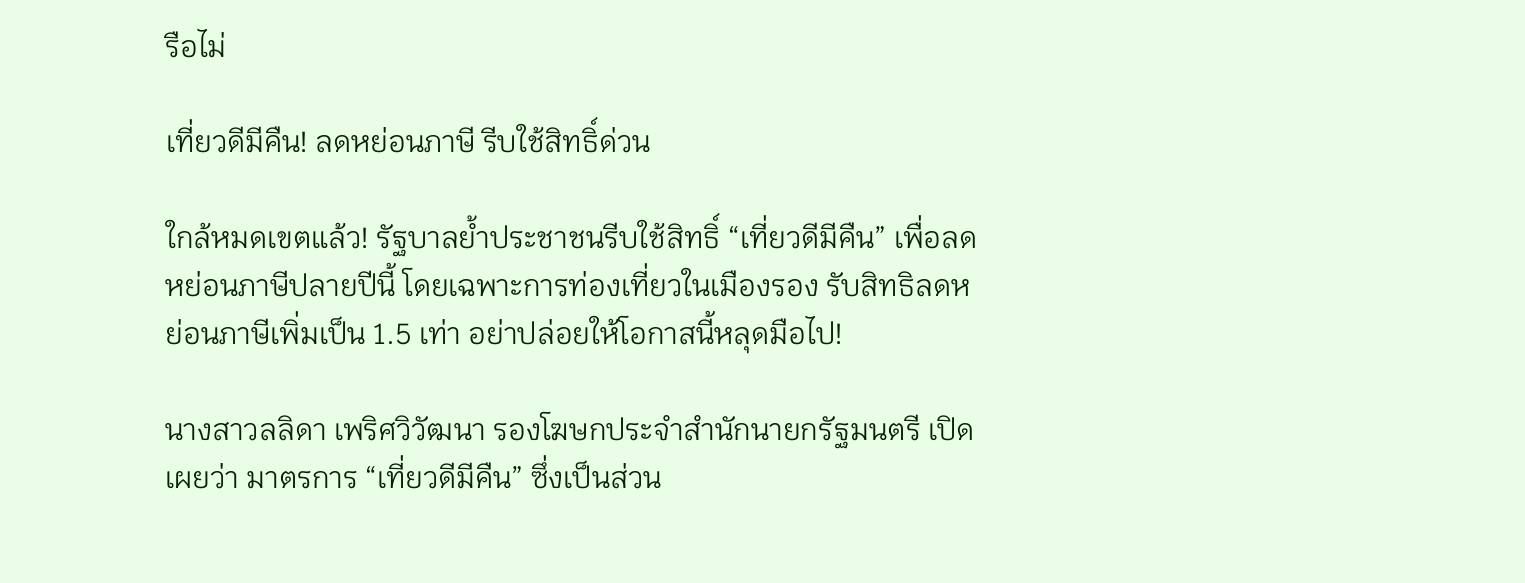รือไม่

เที่ยวดีมีคืน! ลดหย่อนภาษี รีบใช้สิทธิ์ด่วน

ใกล้หมดเขตแล้ว! รัฐบาลย้ำประชาชนรีบใช้สิทธิ์ “เที่ยวดีมีคืน” เพื่อลดหย่อนภาษีปลายปีนี้ โดยเฉพาะการท่องเที่ยวในเมืองรอง รับสิทธิลดหย่อนภาษีเพิ่มเป็น 1.5 เท่า อย่าปล่อยให้โอกาสนี้หลุดมือไป!

นางสาวลลิดา เพริศวิวัฒนา รองโฆษกประจำสำนักนายกรัฐมนตรี เปิดเผยว่า มาตรการ “เที่ยวดีมีคืน” ซึ่งเป็นส่วน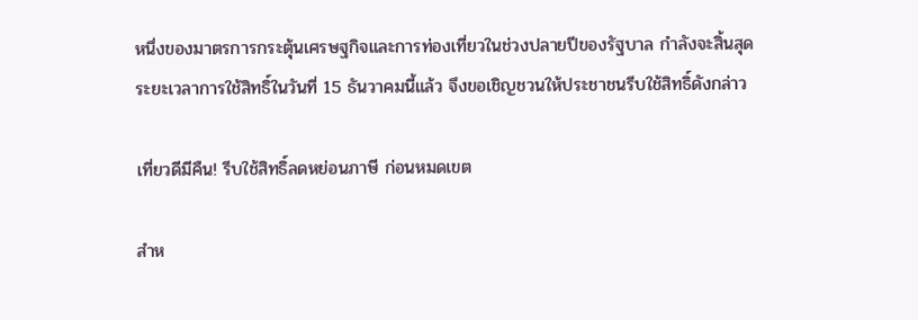หนึ่งของมาตรการกระตุ้นเศรษฐกิจและการท่องเที่ยวในช่วงปลายปีของรัฐบาล กำลังจะสิ้นสุดระยะเวลาการใช้สิทธิ์ในวันที่ 15 ธันวาคมนี้แล้ว จึงขอเชิญชวนให้ประชาชนรีบใช้สิทธิ์ดังกล่าว

เที่ยวดีมีคืน! รีบใช้สิทธิ์ลดหย่อนภาษี ก่อนหมดเขต

สำห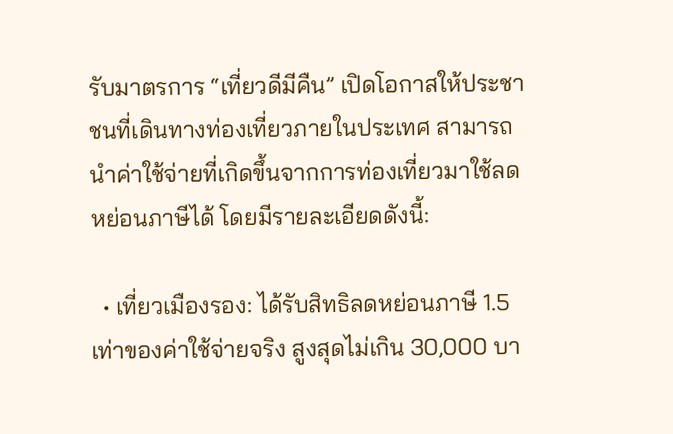รับมาตรการ “เที่ยวดีมีคืน” เปิดโอกาสให้ประชาชนที่เดินทางท่องเที่ยวภายในประเทศ สามารถนำค่าใช้จ่ายที่เกิดขึ้นจากการท่องเที่ยวมาใช้ลดหย่อนภาษีได้ โดยมีรายละเอียดดังนี้:

  • เที่ยวเมืองรอง: ได้รับสิทธิลดหย่อนภาษี 1.5 เท่าของค่าใช้จ่ายจริง สูงสุดไม่เกิน 30,000 บา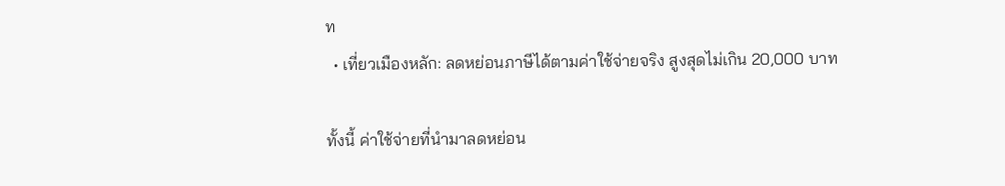ท
  • เที่ยวเมืองหลัก: ลดหย่อนภาษีได้ตามค่าใช้จ่ายจริง สูงสุดไม่เกิน 20,000 บาท

ทั้งนี้ ค่าใช้จ่ายที่นำมาลดหย่อน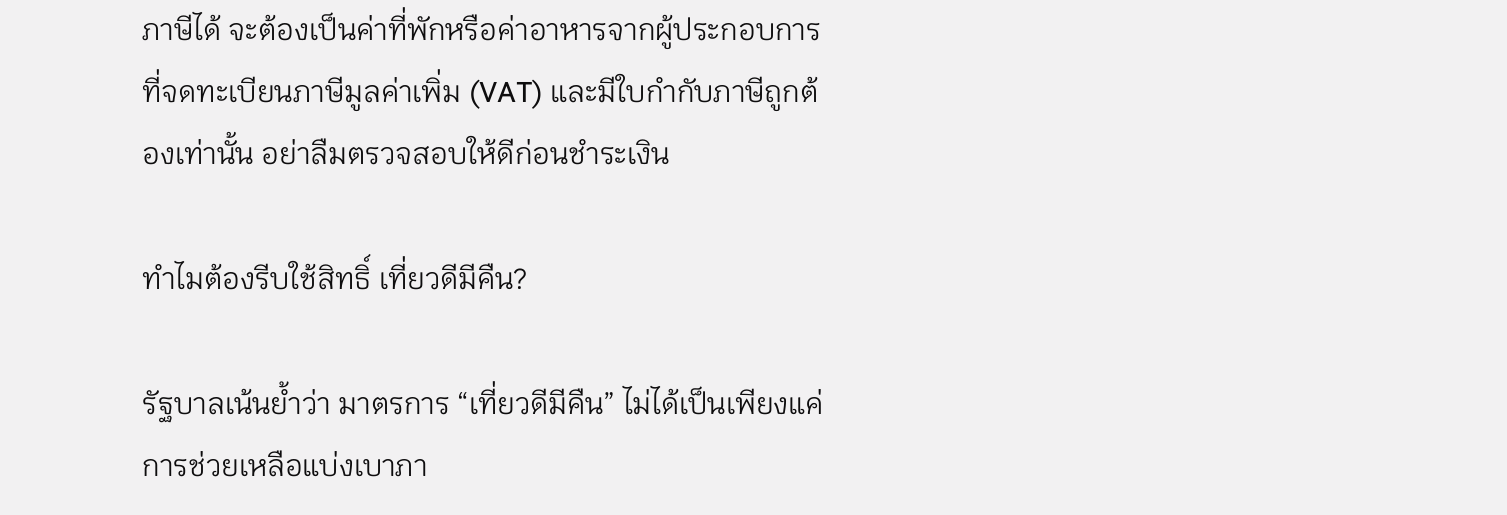ภาษีได้ จะต้องเป็นค่าที่พักหรือค่าอาหารจากผู้ประกอบการที่จดทะเบียนภาษีมูลค่าเพิ่ม (VAT) และมีใบกำกับภาษีถูกต้องเท่านั้น อย่าลืมตรวจสอบให้ดีก่อนชำระเงิน

ทำไมต้องรีบใช้สิทธิ์ เที่ยวดีมีคืน?

รัฐบาลเน้นย้ำว่า มาตรการ “เที่ยวดีมีคืน” ไม่ได้เป็นเพียงแค่การช่วยเหลือแบ่งเบาภา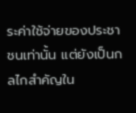ระค่าใช้จ่ายของประชาชนเท่านั้น แต่ยังเป็นกลไกสำคัญใน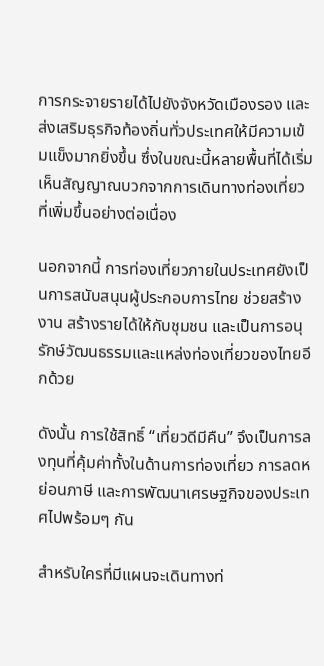การกระจายรายได้ไปยังจังหวัดเมืองรอง และส่งเสริมธุรกิจท้องถิ่นทั่วประเทศให้มีความเข้มแข็งมากยิ่งขึ้น ซึ่งในขณะนี้หลายพื้นที่ได้เริ่มเห็นสัญญาณบวกจากการเดินทางท่องเที่ยวที่เพิ่มขึ้นอย่างต่อเนื่อง

นอกจากนี้ การท่องเที่ยวภายในประเทศยังเป็นการสนับสนุนผู้ประกอบการไทย ช่วยสร้างงาน สร้างรายได้ให้กับชุมชน และเป็นการอนุรักษ์วัฒนธรรมและแหล่งท่องเที่ยวของไทยอีกด้วย

ดังนั้น การใช้สิทธิ์ “เที่ยวดีมีคืน” จึงเป็นการลงทุนที่คุ้มค่าทั้งในด้านการท่องเที่ยว การลดหย่อนภาษี และการพัฒนาเศรษฐกิจของประเทศไปพร้อมๆ กัน

สำหรับใครที่มีแผนจะเดินทางท่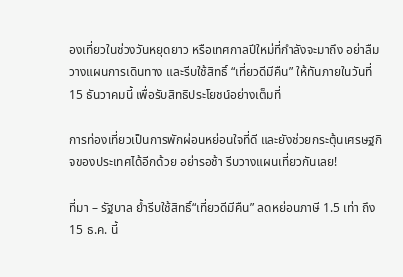องเที่ยวในช่วงวันหยุดยาว หรือเทศกาลปีใหม่ที่กำลังจะมาถึง อย่าลืมวางแผนการเดินทาง และรีบใช้สิทธิ์ “เที่ยวดีมีคืน” ให้ทันภายในวันที่ 15 ธันวาคมนี้ เพื่อรับสิทธิประโยชน์อย่างเต็มที่

การท่องเที่ยวเป็นการพักผ่อนหย่อนใจที่ดี และยังช่วยกระตุ้นเศรษฐกิจของประเทศได้อีกด้วย อย่ารอช้า รีบวางแผนเที่ยวกันเลย!

ที่มา – รัฐบาล ย้ำรีบใช้สิทธิ์“เที่ยวดีมีคืน” ลดหย่อนภาษี 1.5 เท่า ถึง 15 ธ.ค. นี้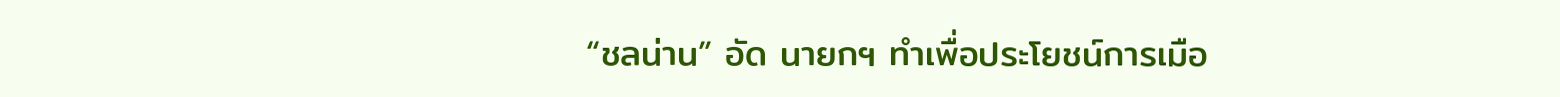“ชลน่าน” อัด นายกฯ ทำเพื่อประโยชน์การเมือ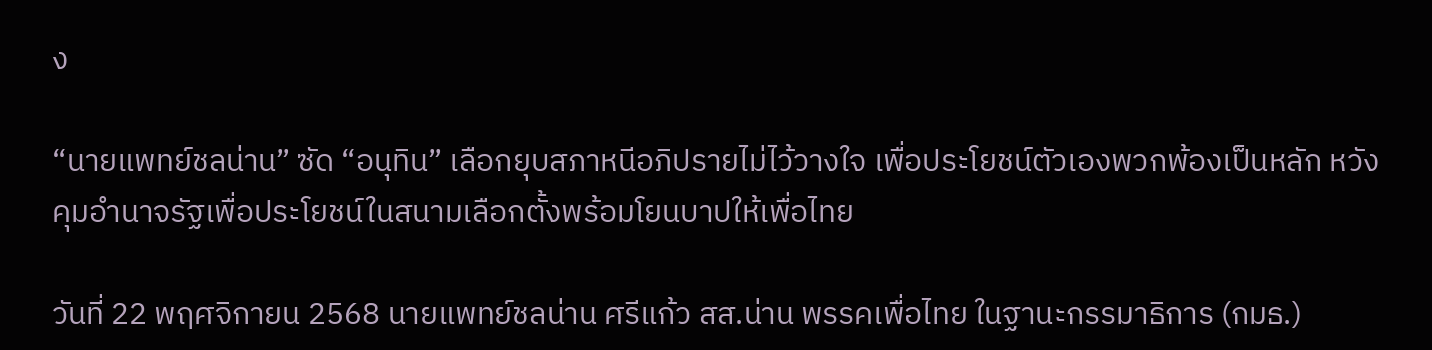ง

“นายแพทย์ชลน่าน” ซัด “อนุทิน” เลือกยุบสภาหนีอภิปรายไม่ไว้วางใจ เพื่อประโยชน์ตัวเองพวกพ้องเป็นหลัก หวังคุมอำนาจรัฐเพื่อประโยชน์ในสนามเลือกตั้งพร้อมโยนบาปให้เพื่อไทย

วันที่ 22 พฤศจิกายน 2568 นายแพทย์ชลน่าน ศรีแก้ว สส.น่าน พรรคเพื่อไทย ในฐานะกรรมาธิการ (กมธ.)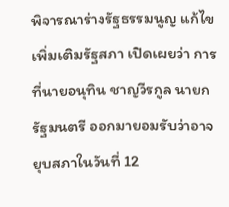พิจารณาร่างรัฐธรรมนูญ แก้ไขเพิ่มเติมรัฐสภา เปิดเผยว่า การที่นายอนุทิน ชาญวีรกูล นายกรัฐมนตรี ออกมายอมรับว่าอาจยุบสภาในวันที่ 12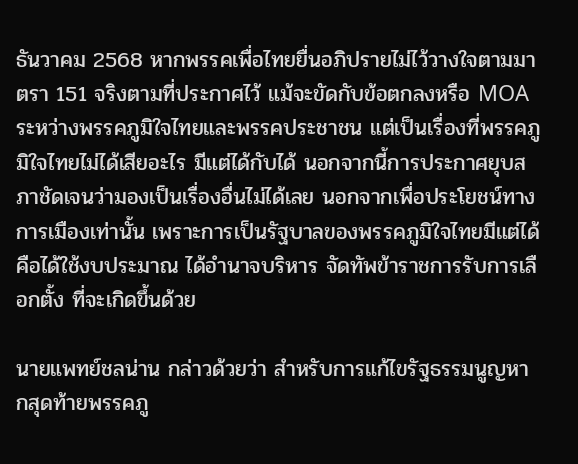ธันวาคม 2568 หากพรรคเพื่อไทยยื่นอภิปรายไม่ไว้วางใจตามมาตรา 151 จริงตามที่ประกาศไว้ แม้จะขัดกับข้อตกลงหรือ MOA ระหว่างพรรคภูมิใจไทยและพรรคประชาชน แต่เป็นเรื่องที่พรรคภูมิใจไทยไม่ได้เสียอะไร มีแต่ได้กับได้ นอกจากนี้การประกาศยุบสภาชัดเจนว่ามองเป็นเรื่องอื่นไม่ได้เลย นอกจากเพื่อประโยชน์ทางการเมืองเท่านั้น เพราะการเป็นรัฐบาลของพรรคภูมิใจไทยมีแต่ได้คือได้ใช้งบประมาณ ได้อำนาจบริหาร จัดทัพข้าราชการรับการเลือกตั้ง ที่จะเกิดขึ้นด้วย

นายแพทย์ชลน่าน กล่าวด้วยว่า สำหรับการแก้ไขรัฐธรรมนูญหากสุดท้ายพรรคภู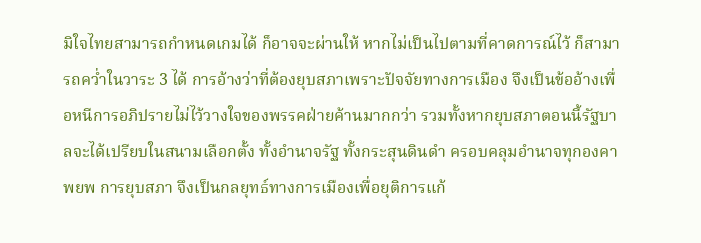มิใจไทยสามารถกำหนดเกมได้ ก็อาจจะผ่านให้ หากไม่เป็นไปตามที่คาดการณ์ไว้ ก็สามารถคว่ำในวาระ 3 ได้ การอ้างว่าที่ต้องยุบสภาเพราะปัจจัยทางการเมือง จึงเป็นข้ออ้างเพื่อหนีการอภิปรายไม่ไว้วางใจของพรรคฝ่ายค้านมากกว่า รวมทั้งหากยุบสภาตอนนี้รัฐบาลจะได้เปรียบในสนามเลือกตั้ง ทั้งอำนาจรัฐ ทั้งกระสุนดินดำ ครอบคลุมอำนาจทุกองคาพยพ การยุบสภา จึงเป็นกลยุทธ์ทางการเมืองเพื่อยุติการแก้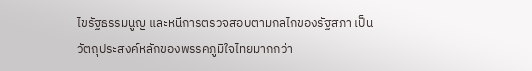ไขรัฐธรรมนูญ และหนีการตรวจสอบตามกลไกของรัฐสภา เป็นวัตถุประสงค์หลักของพรรคภูมิใจไทยมากกว่า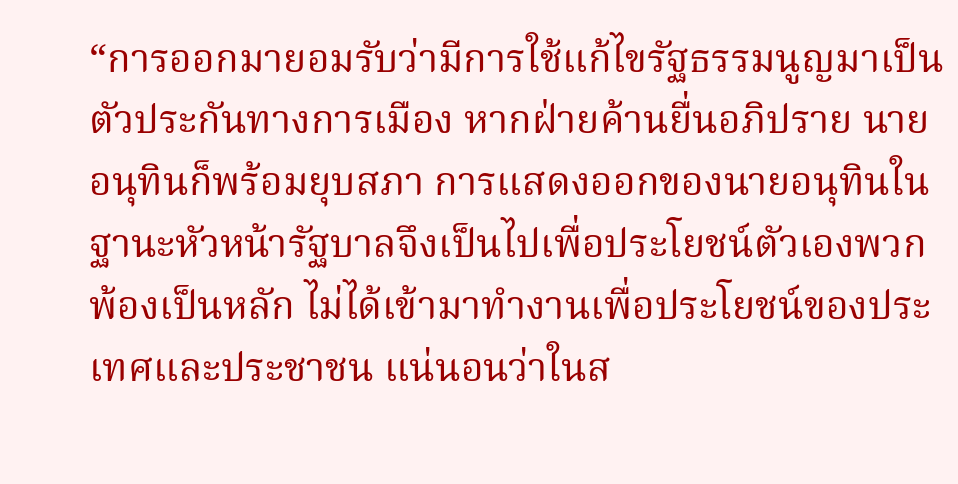“การออกมายอมรับว่ามีการใช้แก้ไขรัฐธรรมนูญมาเป็นตัวประกันทางการเมือง หากฝ่ายค้านยื่นอภิปราย นายอนุทินก็พร้อมยุบสภา การแสดงออกของนายอนุทินในฐานะหัวหน้ารัฐบาลจึงเป็นไปเพื่อประโยชน์ตัวเองพวกพ้องเป็นหลัก ไม่ได้เข้ามาทำงานเพื่อประโยชน์ของประเทศและประชาชน แน่นอนว่าในส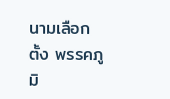นามเลือกตั้ง พรรคภูมิ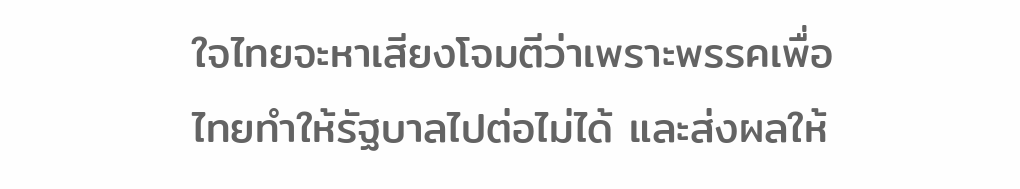ใจไทยจะหาเสียงโจมตีว่าเพราะพรรคเพื่อไทยทำให้รัฐบาลไปต่อไม่ได้ และส่งผลให้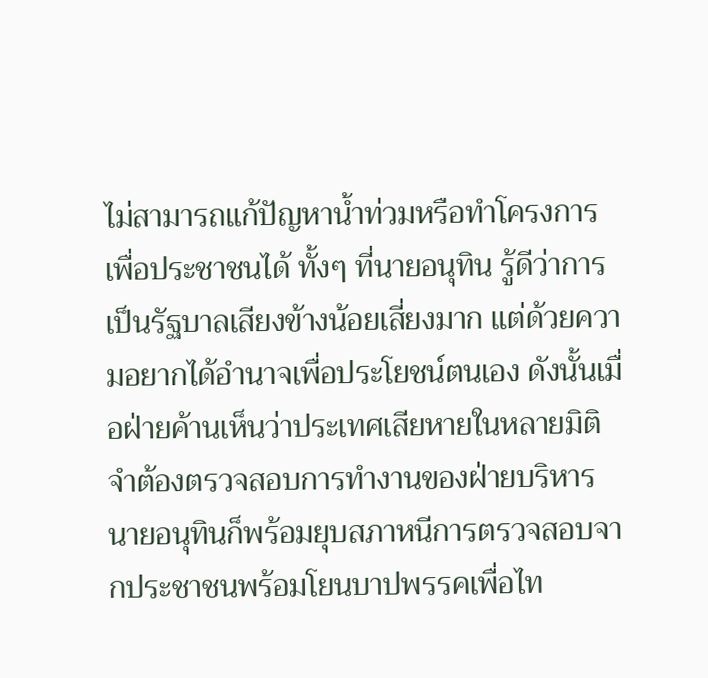ไม่สามารถแก้ปัญหาน้ำท่วมหรือทำโครงการเพื่อประชาชนได้ ทั้งๆ ที่นายอนุทิน รู้ดีว่าการเป็นรัฐบาลเสียงข้างน้อยเสี่ยงมาก แต่ด้วยความอยากได้อำนาจเพื่อประโยชน์ตนเอง ดังนั้นเมื่อฝ่ายค้านเห็นว่าประเทศเสียหายในหลายมิติจำต้องตรวจสอบการทำงานของฝ่ายบริหาร นายอนุทินก็พร้อมยุบสภาหนีการตรวจสอบจากประชาชนพร้อมโยนบาปพรรคเพื่อไท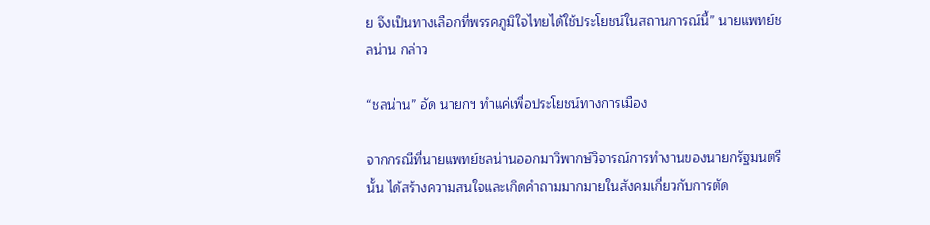ย จึงเป็นทางเลือกที่พรรคภูมิใจไทยได้ใช้ประโยชน์ในสถานการณ์นี้” นายแพทย์ชลน่าน กล่าว

“ชลน่าน” อัด นายกฯ ทำแค่เพื่อประโยชน์ทางการเมือง

จากกรณีที่นายแพทย์ชลน่านออกมาวิพากษ์วิจารณ์การทำงานของนายกรัฐมนตรีนั้น ได้สร้างความสนใจและเกิดคำถามมากมายในสังคมเกี่ยวกับการตัด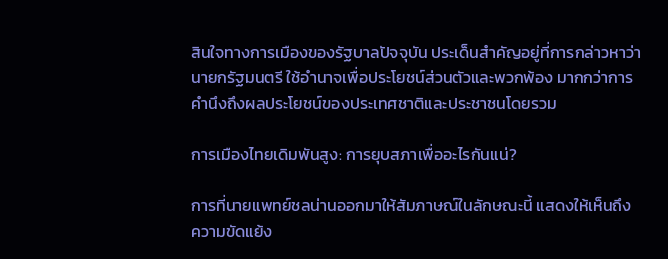สินใจทางการเมืองของรัฐบาลปัจจุบัน ประเด็นสำคัญอยู่ที่การกล่าวหาว่านายกรัฐมนตรี ใช้อำนาจเพื่อประโยชน์ส่วนตัวและพวกพ้อง มากกว่าการคำนึงถึงผลประโยชน์ของประเทศชาติและประชาชนโดยรวม

การเมืองไทยเดิมพันสูง: การยุบสภาเพื่ออะไรกันแน่?

การที่นายแพทย์ชลน่านออกมาให้สัมภาษณ์ในลักษณะนี้ แสดงให้เห็นถึงความขัดแย้ง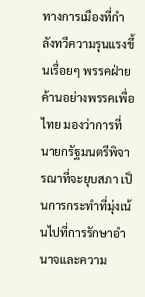ทางการเมืองที่กำลังทวีความรุนแรงขึ้นเรื่อยๆ พรรคฝ่ายค้านอย่างพรรคเพื่อไทย มองว่าการที่นายกรัฐมนตรีพิจารณาที่จะยุบสภา เป็นการกระทำที่มุ่งเน้นไปที่การรักษาอำนาจและความ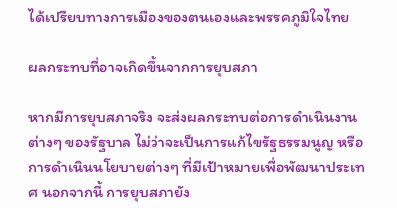ได้เปรียบทางการเมืองของตนเองและพรรคภูมิใจไทย

ผลกระทบที่อาจเกิดขึ้นจากการยุบสภา

หากมีการยุบสภาจริง จะส่งผลกระทบต่อการดำเนินงานต่างๆ ของรัฐบาล ไม่ว่าจะเป็นการแก้ไขรัฐธรรมนูญ หรือการดำเนินนโยบายต่างๆ ที่มีเป้าหมายเพื่อพัฒนาประเทศ นอกจากนี้ การยุบสภายัง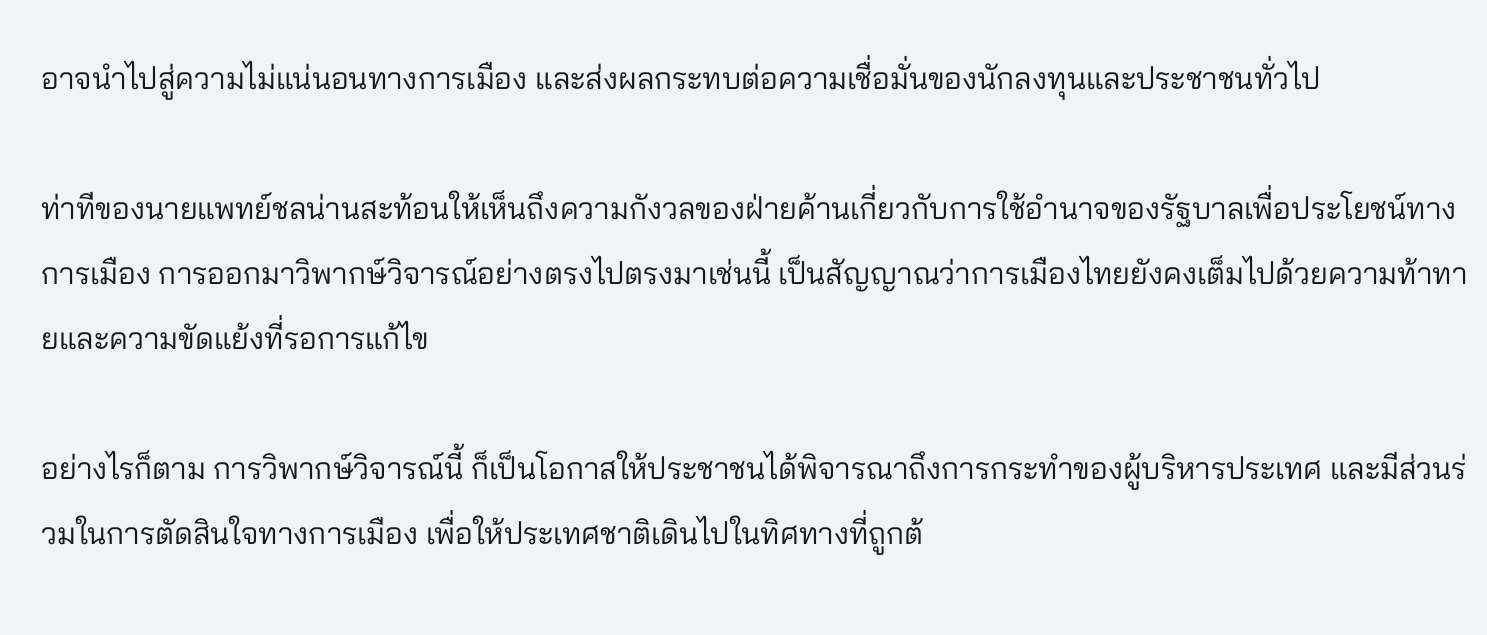อาจนำไปสู่ความไม่แน่นอนทางการเมือง และส่งผลกระทบต่อความเชื่อมั่นของนักลงทุนและประชาชนทั่วไป

ท่าทีของนายแพทย์ชลน่านสะท้อนให้เห็นถึงความกังวลของฝ่ายค้านเกี่ยวกับการใช้อำนาจของรัฐบาลเพื่อประโยชน์ทางการเมือง การออกมาวิพากษ์วิจารณ์อย่างตรงไปตรงมาเช่นนี้ เป็นสัญญาณว่าการเมืองไทยยังคงเต็มไปด้วยความท้าทายและความขัดแย้งที่รอการแก้ไข

อย่างไรก็ตาม การวิพากษ์วิจารณ์นี้ ก็เป็นโอกาสให้ประชาชนได้พิจารณาถึงการกระทำของผู้บริหารประเทศ และมีส่วนร่วมในการตัดสินใจทางการเมือง เพื่อให้ประเทศชาติเดินไปในทิศทางที่ถูกต้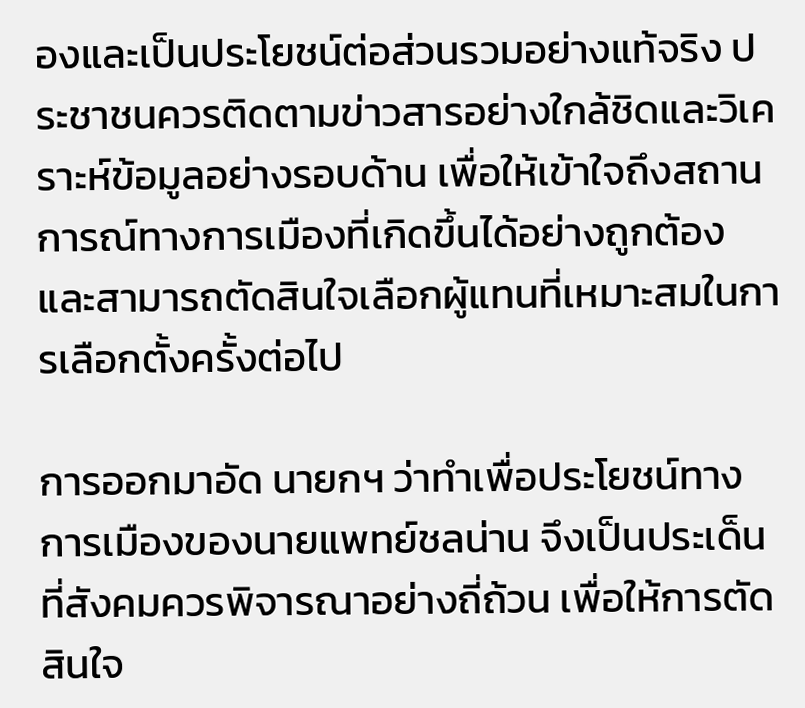องและเป็นประโยชน์ต่อส่วนรวมอย่างแท้จริง ประชาชนควรติดตามข่าวสารอย่างใกล้ชิดและวิเคราะห์ข้อมูลอย่างรอบด้าน เพื่อให้เข้าใจถึงสถานการณ์ทางการเมืองที่เกิดขึ้นได้อย่างถูกต้อง และสามารถตัดสินใจเลือกผู้แทนที่เหมาะสมในการเลือกตั้งครั้งต่อไป

การออกมาอัด นายกฯ ว่าทำเพื่อประโยชน์ทางการเมืองของนายแพทย์ชลน่าน จึงเป็นประเด็นที่สังคมควรพิจารณาอย่างถี่ถ้วน เพื่อให้การตัดสินใจ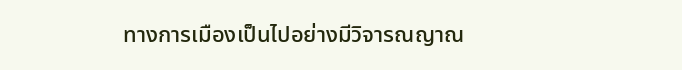ทางการเมืองเป็นไปอย่างมีวิจารณญาณ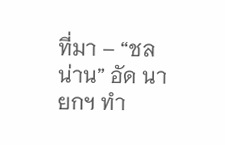ที่มา – “ชลน่าน” อัด นายกฯ ทำ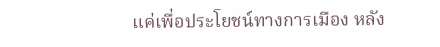แค่เพื่อประโยชน์ทางการเมือง หลัง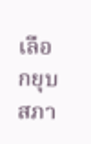เลือกยุบสภา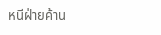หนีฝ่ายค้าน